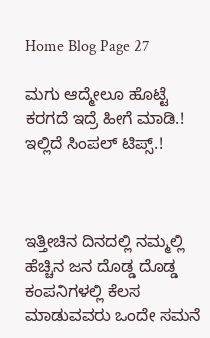Home Blog Page 27

ಮಗು ಆದ್ಮೇಲೂ ಹೊಟ್ಟೆ ಕರಗದೆ ಇದ್ರೆ ಹೀಗೆ ಮಾಡಿ.! ಇಲ್ಲಿದೆ ಸಿಂಪಲ್ ಟಿಪ್ಸ್.!



ಇತ್ತೀಚಿನ ದಿನದಲ್ಲಿ ನಮ್ಮಲ್ಲಿ ಹೆಚ್ಚಿನ ಜನ ದೊಡ್ಡ ದೊಡ್ಡ ಕಂಪನಿಗಳಲ್ಲಿ ಕೆಲಸ ಮಾಡುವವರು ಒಂದೇ ಸಮನೆ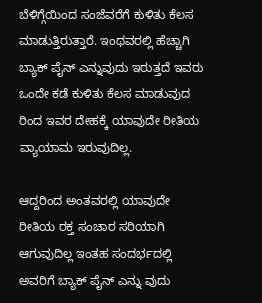ಬೆಳಿಗ್ಗೆಯಿಂದ ಸಂಜೆವರೆಗೆ ಕುಳಿತು ಕೆಲಸ ಮಾಡುತ್ತಿರುತ್ತಾರೆ. ಇಂಥವರಲ್ಲಿ ಹೆಚ್ಚಾಗಿ ಬ್ಯಾಕ್ ಪೈನ್ ಎನ್ನುವುದು ಇರುತ್ತದೆ ಇವರು ಒಂದೇ ಕಡೆ ಕುಳಿತು ಕೆಲಸ ಮಾಡುವುದ ರಿಂದ ಇವರ ದೇಹಕ್ಕೆ ಯಾವುದೇ ರೀತಿಯ ವ್ಯಾಯಾಮ ಇರುವುದಿಲ್ಲ.

ಆದ್ದರಿಂದ ಅಂತವರಲ್ಲಿ ಯಾವುದೇ ರೀತಿಯ ರಕ್ತ ಸಂಚಾರ ಸರಿಯಾಗಿ ಆಗುವುದಿಲ್ಲ ಇಂತಹ ಸಂದರ್ಭದಲ್ಲಿ ಅವರಿಗೆ ಬ್ಯಾಕ್ ಪೈನ್ ಎನ್ನು ವುದು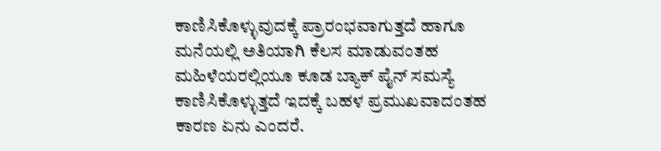ಕಾಣಿಸಿಕೊಳ್ಳುವುದಕ್ಕೆ ಪ್ರಾರಂಭವಾಗುತ್ತದೆ ಹಾಗೂ ಮನೆಯಲ್ಲಿ ಅತಿಯಾಗಿ ಕೆಲಸ ಮಾಡುವಂತಹ ಮಹಿಳೆಯರಲ್ಲಿಯೂ ಕೂಡ ಬ್ಯಾಕ್ ಪೈನ್ ಸಮಸ್ಯೆ ಕಾಣಿಸಿಕೊಳ್ಳುತ್ತದೆ ಇದಕ್ಕೆ ಬಹಳ ಪ್ರಮುಖವಾದಂತಹ ಕಾರಣ ಏನು ಎಂದರೆ.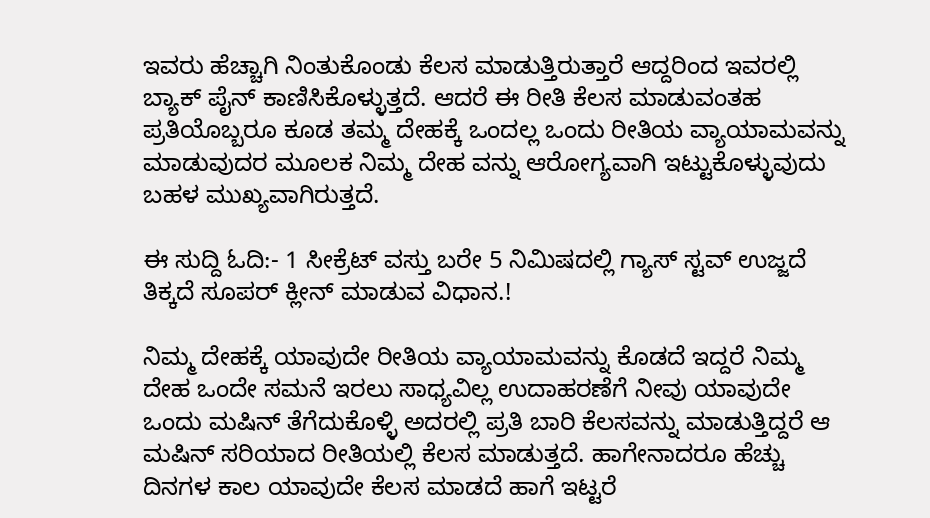ಇವರು ಹೆಚ್ಚಾಗಿ ನಿಂತುಕೊಂಡು ಕೆಲಸ ಮಾಡುತ್ತಿರುತ್ತಾರೆ ಆದ್ದರಿಂದ ಇವರಲ್ಲಿ ಬ್ಯಾಕ್ ಪೈನ್ ಕಾಣಿಸಿಕೊಳ್ಳುತ್ತದೆ. ಆದರೆ ಈ ರೀತಿ ಕೆಲಸ ಮಾಡುವಂತಹ ಪ್ರತಿಯೊಬ್ಬರೂ ಕೂಡ ತಮ್ಮ ದೇಹಕ್ಕೆ ಒಂದಲ್ಲ ಒಂದು ರೀತಿಯ ವ್ಯಾಯಾಮವನ್ನು ಮಾಡುವುದರ ಮೂಲಕ ನಿಮ್ಮ ದೇಹ ವನ್ನು ಆರೋಗ್ಯವಾಗಿ ಇಟ್ಟುಕೊಳ್ಳುವುದು ಬಹಳ ಮುಖ್ಯವಾಗಿರುತ್ತದೆ.

ಈ ಸುದ್ದಿ ಓದಿ:- 1 ಸೀಕ್ರೆಟ್ ವಸ್ತು ಬರೇ 5 ನಿಮಿಷದಲ್ಲಿ ಗ್ಯಾಸ್ ಸ್ಟವ್ ಉಜ್ಜದೆ ತಿಕ್ಕದೆ ಸೂಪರ್ ಕ್ಲೀನ್ ಮಾಡುವ ವಿಧಾನ.!

ನಿಮ್ಮ ದೇಹಕ್ಕೆ ಯಾವುದೇ ರೀತಿಯ ವ್ಯಾಯಾಮವನ್ನು ಕೊಡದೆ ಇದ್ದರೆ ನಿಮ್ಮ ದೇಹ ಒಂದೇ ಸಮನೆ ಇರಲು ಸಾಧ್ಯವಿಲ್ಲ ಉದಾಹರಣೆಗೆ ನೀವು ಯಾವುದೇ ಒಂದು ಮಷಿನ್ ತೆಗೆದುಕೊಳ್ಳಿ ಅದರಲ್ಲಿ ಪ್ರತಿ ಬಾರಿ ಕೆಲಸವನ್ನು ಮಾಡುತ್ತಿದ್ದರೆ ಆ ಮಷಿನ್ ಸರಿಯಾದ ರೀತಿಯಲ್ಲಿ ಕೆಲಸ ಮಾಡುತ್ತದೆ. ಹಾಗೇನಾದರೂ ಹೆಚ್ಚು ದಿನಗಳ ಕಾಲ ಯಾವುದೇ ಕೆಲಸ ಮಾಡದೆ ಹಾಗೆ ಇಟ್ಟರೆ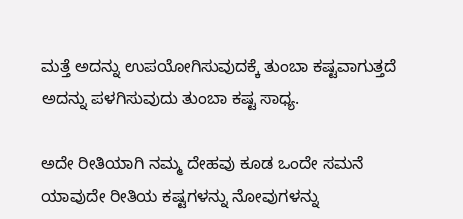ಮತ್ತೆ ಅದನ್ನು ಉಪಯೋಗಿಸುವುದಕ್ಕೆ ತುಂಬಾ ಕಷ್ಟವಾಗುತ್ತದೆ ಅದನ್ನು ಪಳಗಿಸುವುದು ತುಂಬಾ ಕಷ್ಟ ಸಾಧ್ಯ.

ಅದೇ ರೀತಿಯಾಗಿ ನಮ್ಮ ದೇಹವು ಕೂಡ ಒಂದೇ ಸಮನೆ ಯಾವುದೇ ರೀತಿಯ ಕಷ್ಟಗಳನ್ನು ನೋವುಗಳನ್ನು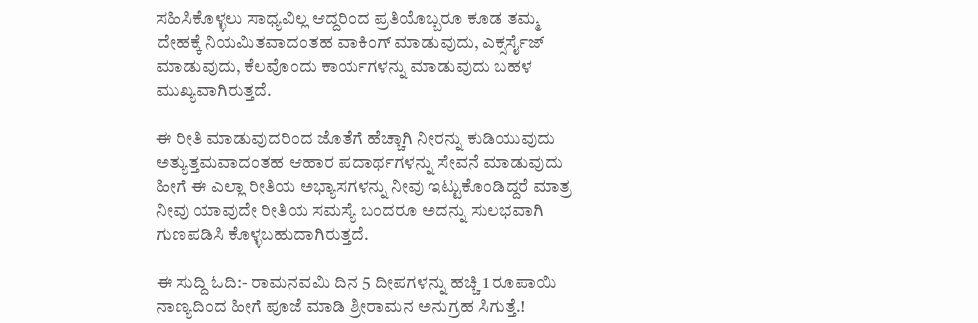ಸಹಿಸಿಕೊಳ್ಳಲು ಸಾಧ್ಯವಿಲ್ಲ ಆದ್ದರಿಂದ ಪ್ರತಿಯೊಬ್ಬರೂ ಕೂಡ ತಮ್ಮ ದೇಹಕ್ಕೆ ನಿಯಮಿತವಾದಂತಹ ವಾಕಿಂಗ್ ಮಾಡುವುದು, ಎಕ್ಸರ್ಸೈಜ್ ಮಾಡುವುದು, ಕೆಲವೊಂದು ಕಾರ್ಯಗಳನ್ನು ಮಾಡುವುದು ಬಹಳ ಮುಖ್ಯವಾಗಿರುತ್ತದೆ‌.

ಈ ರೀತಿ ಮಾಡುವುದರಿಂದ ಜೊತೆಗೆ ಹೆಚ್ಚಾಗಿ ನೀರನ್ನು ಕುಡಿಯುವುದು ಅತ್ಯುತ್ತಮವಾದಂತಹ ಆಹಾರ ಪದಾರ್ಥಗಳನ್ನು ಸೇವನೆ ಮಾಡುವುದು ಹೀಗೆ ಈ ಎಲ್ಲಾ ರೀತಿಯ ಅಭ್ಯಾಸಗಳನ್ನು ನೀವು ಇಟ್ಟುಕೊಂಡಿದ್ದರೆ ಮಾತ್ರ ನೀವು ಯಾವುದೇ ರೀತಿಯ ಸಮಸ್ಯೆ ಬಂದರೂ ಅದನ್ನು ಸುಲಭವಾಗಿ ಗುಣಪಡಿಸಿ ಕೊಳ್ಳಬಹುದಾಗಿರುತ್ತದೆ.

ಈ ಸುದ್ದಿ ಓದಿ:- ರಾಮನವಮಿ ದಿನ 5 ದೀಪಗಳನ್ನು ಹಚ್ಚಿ 1 ರೂಪಾಯಿ ನಾಣ್ಯದಿಂದ ಹೀಗೆ ಪೂಜೆ ಮಾಡಿ ಶ್ರೀರಾಮನ ಅನುಗ್ರಹ ಸಿಗುತ್ತೆ.!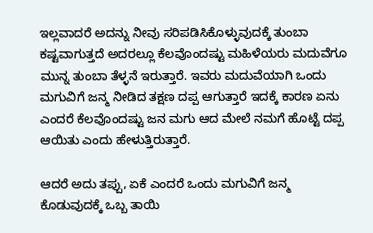ಇಲ್ಲವಾದರೆ ಅದನ್ನು ನೀವು ಸರಿಪಡಿಸಿಕೊಳ್ಳುವುದಕ್ಕೆ ತುಂಬಾ ಕಷ್ಟವಾಗುತ್ತದೆ ಅದರಲ್ಲೂ ಕೆಲವೊಂದಷ್ಟು ಮಹಿಳೆಯರು ಮದುವೆಗೂ ಮುನ್ನ ತುಂಬಾ ತೆಳ್ಳನೆ ಇರುತ್ತಾರೆ. ಇವರು ಮದುವೆಯಾಗಿ ಒಂದು ಮಗುವಿಗೆ ಜನ್ಮ ನೀಡಿದ ತಕ್ಷಣ ದಪ್ಪ ಆಗುತ್ತಾರೆ ಇದಕ್ಕೆ ಕಾರಣ ಏನು ಎಂದರೆ ಕೆಲವೊಂದಷ್ಟು ಜನ ಮಗು ಆದ ಮೇಲೆ ನಮಗೆ ಹೊಟ್ಟೆ ದಪ್ಪ ಆಯಿತು ಎಂದು ಹೇಳುತ್ತಿರುತ್ತಾರೆ.

ಆದರೆ ಅದು ತಪ್ಪು, ಏಕೆ ಎಂದರೆ ಒಂದು ಮಗುವಿಗೆ ಜನ್ಮ ಕೊಡುವುದಕ್ಕೆ ಒಬ್ಬ ತಾಯಿ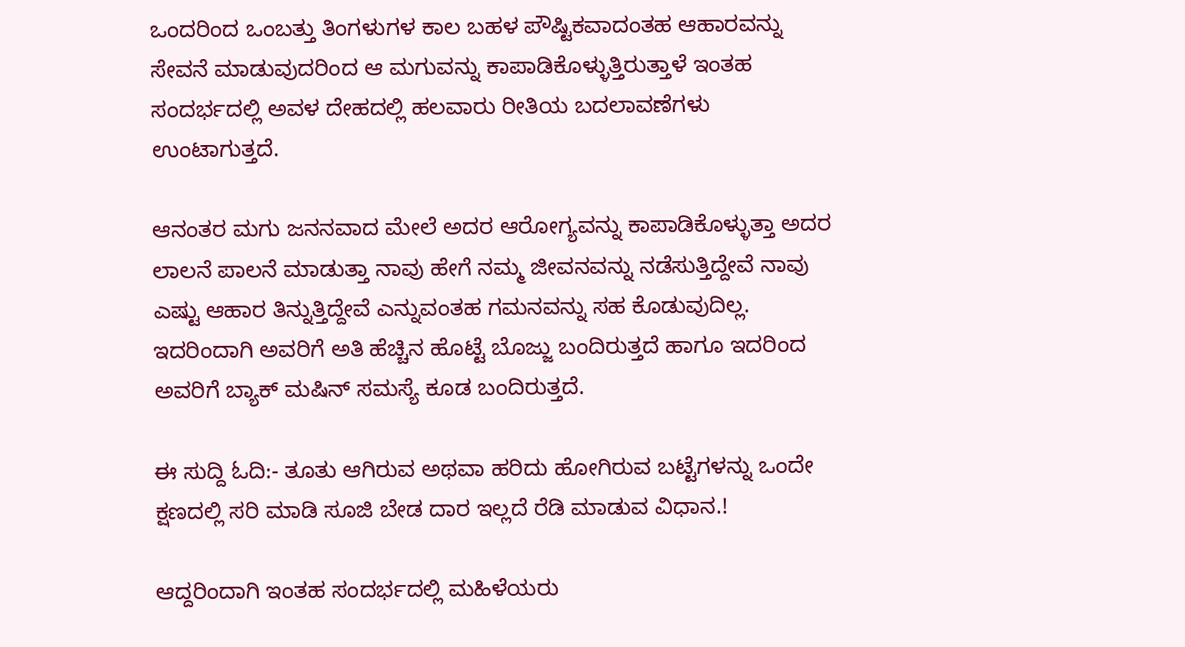ಒಂದರಿಂದ ಒಂಬತ್ತು ತಿಂಗಳುಗಳ ಕಾಲ ಬಹಳ ಪೌಷ್ಟಿಕವಾದಂತಹ ಆಹಾರವನ್ನು ಸೇವನೆ ಮಾಡುವುದರಿಂದ ಆ ಮಗುವನ್ನು ಕಾಪಾಡಿಕೊಳ್ಳುತ್ತಿರುತ್ತಾಳೆ ಇಂತಹ ಸಂದರ್ಭದಲ್ಲಿ ಅವಳ ದೇಹದಲ್ಲಿ ಹಲವಾರು ರೀತಿಯ ಬದಲಾವಣೆಗಳು ಉಂಟಾಗುತ್ತದೆ.

ಆನಂತರ ಮಗು ಜನನವಾದ ಮೇಲೆ ಅದರ ಆರೋಗ್ಯವನ್ನು ಕಾಪಾಡಿಕೊಳ್ಳುತ್ತಾ ಅದರ ಲಾಲನೆ ಪಾಲನೆ ಮಾಡುತ್ತಾ ನಾವು ಹೇಗೆ ನಮ್ಮ ಜೀವನವನ್ನು ನಡೆಸುತ್ತಿದ್ದೇವೆ ನಾವು ಎಷ್ಟು ಆಹಾರ ತಿನ್ನುತ್ತಿದ್ದೇವೆ ಎನ್ನುವಂತಹ ಗಮನವನ್ನು ಸಹ ಕೊಡುವುದಿಲ್ಲ. ಇದರಿಂದಾಗಿ ಅವರಿಗೆ ಅತಿ ಹೆಚ್ಚಿನ ಹೊಟ್ಟೆ ಬೊಜ್ಜು ಬಂದಿರುತ್ತದೆ ಹಾಗೂ ಇದರಿಂದ ಅವರಿಗೆ ಬ್ಯಾಕ್ ಮಷಿನ್ ಸಮಸ್ಯೆ ಕೂಡ ಬಂದಿರುತ್ತದೆ.

ಈ ಸುದ್ದಿ ಓದಿ:- ತೂತು ಆಗಿರುವ ಅಥವಾ ಹರಿದು ಹೋಗಿರುವ ಬಟ್ಟೆಗಳನ್ನು ಒಂದೇ ಕ್ಷಣದಲ್ಲಿ ಸರಿ ಮಾಡಿ ಸೂಜಿ ಬೇಡ ದಾರ ಇಲ್ಲದೆ ರೆಡಿ ಮಾಡುವ ವಿಧಾನ.!

ಆದ್ದರಿಂದಾಗಿ ಇಂತಹ ಸಂದರ್ಭದಲ್ಲಿ ಮಹಿಳೆಯರು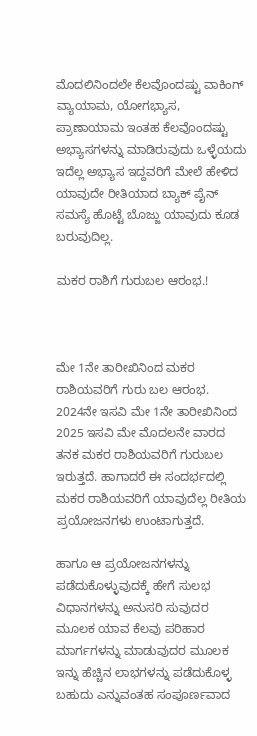ಮೊದಲಿನಿಂದಲೇ ಕೆಲವೊಂದಷ್ಟು ವಾಕಿಂಗ್ ವ್ಯಾಯಾಮ, ಯೋಗಭ್ಯಾಸ, ಪ್ರಾಣಾಯಾಮ ಇಂತಹ ಕೆಲವೊಂದಷ್ಟು ಅಭ್ಯಾಸಗಳನ್ನು ಮಾಡಿರುವುದು ಒಳ್ಳೆಯದು ಇದೆಲ್ಲ ಅಭ್ಯಾಸ ಇದ್ದವರಿಗೆ ಮೇಲೆ ಹೇಳಿದ ಯಾವುದೇ ರೀತಿಯಾದ ಬ್ಯಾಕ್ ಪೈನ್ ಸಮಸ್ಯೆ ಹೊಟ್ಟೆ ಬೊಜ್ಜು ಯಾವುದು ಕೂಡ ಬರುವುದಿಲ್ಲ.

ಮಕರ ರಾಶಿಗೆ ಗುರುಬಲ ಆರಂಭ.!



ಮೇ 1ನೇ ತಾರೀಖಿನಿಂದ ಮಕರ ರಾಶಿಯವರಿಗೆ ಗುರು ಬಲ ಆರಂಭ. 2024ನೇ ಇಸವಿ ಮೇ 1ನೇ ತಾರೀಖಿನಿಂದ 2025 ಇಸವಿ ಮೇ ಮೊದಲನೇ ವಾರದ ತನಕ ಮಕರ ರಾಶಿಯವರಿಗೆ ಗುರುಬಲ ಇರುತ್ತದೆ. ಹಾಗಾದರೆ ಈ ಸಂದರ್ಭದಲ್ಲಿ ಮಕರ ರಾಶಿಯವರಿಗೆ ಯಾವುದೆಲ್ಲ ರೀತಿಯ ಪ್ರಯೋಜನಗಳು ಉಂಟಾಗುತ್ತದೆ.

ಹಾಗೂ ಆ ಪ್ರಯೋಜನಗಳನ್ನು ಪಡೆದುಕೊಳ್ಳುವುದಕ್ಕೆ ಹೇಗೆ ಸುಲಭ ವಿಧಾನಗಳನ್ನು ಅನುಸರಿ ಸುವುದರ ಮೂಲಕ ಯಾವ ಕೆಲವು ಪರಿಹಾರ ಮಾರ್ಗಗಳನ್ನು ಮಾಡುವುದರ ಮೂಲಕ ಇನ್ನು ಹೆಚ್ಚಿನ ಲಾಭಗಳನ್ನು ಪಡೆದುಕೊಳ್ಳ ಬಹುದು ಎನ್ನುವಂತಹ ಸಂಪೂರ್ಣವಾದ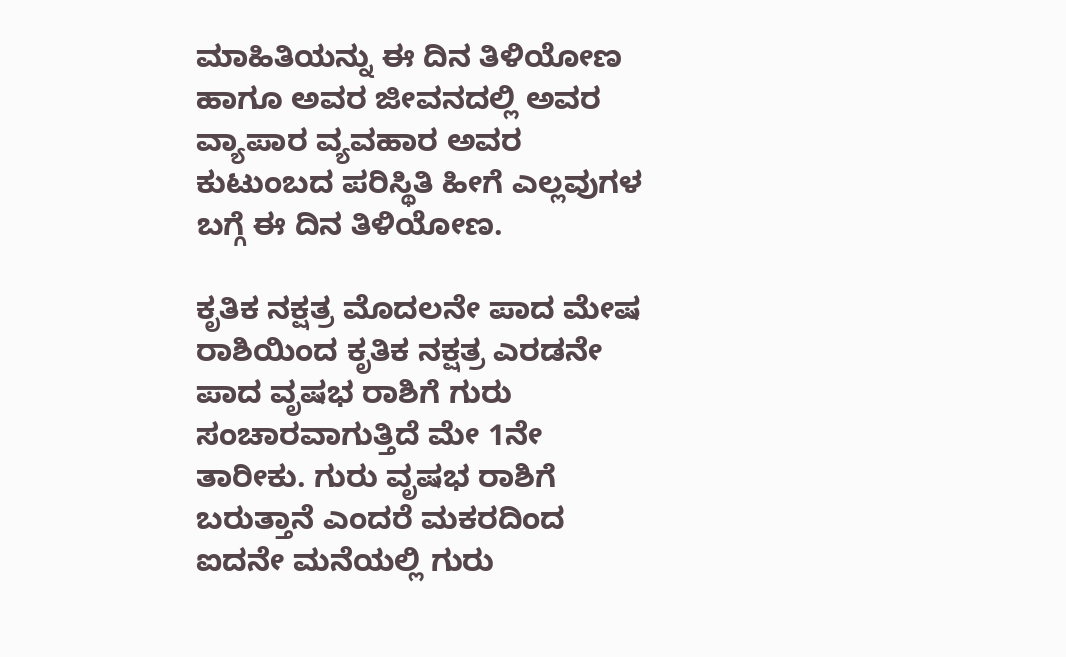ಮಾಹಿತಿಯನ್ನು ಈ ದಿನ ತಿಳಿಯೋಣ ಹಾಗೂ ಅವರ ಜೀವನದಲ್ಲಿ ಅವರ ವ್ಯಾಪಾರ ವ್ಯವಹಾರ ಅವರ ಕುಟುಂಬದ ಪರಿಸ್ಥಿತಿ ಹೀಗೆ ಎಲ್ಲವುಗಳ ಬಗ್ಗೆ ಈ ದಿನ ತಿಳಿಯೋಣ.

ಕೃತಿಕ ನಕ್ಷತ್ರ ಮೊದಲನೇ ಪಾದ ಮೇಷ ರಾಶಿಯಿಂದ ಕೃತಿಕ ನಕ್ಷತ್ರ ಎರಡನೇ ಪಾದ ವೃಷಭ ರಾಶಿಗೆ ಗುರು ಸಂಚಾರವಾಗುತ್ತಿದೆ ಮೇ 1ನೇ ತಾರೀಕು. ಗುರು ವೃಷಭ ರಾಶಿಗೆ ಬರುತ್ತಾನೆ ಎಂದರೆ ಮಕರದಿಂದ ಐದನೇ ಮನೆಯಲ್ಲಿ ಗುರು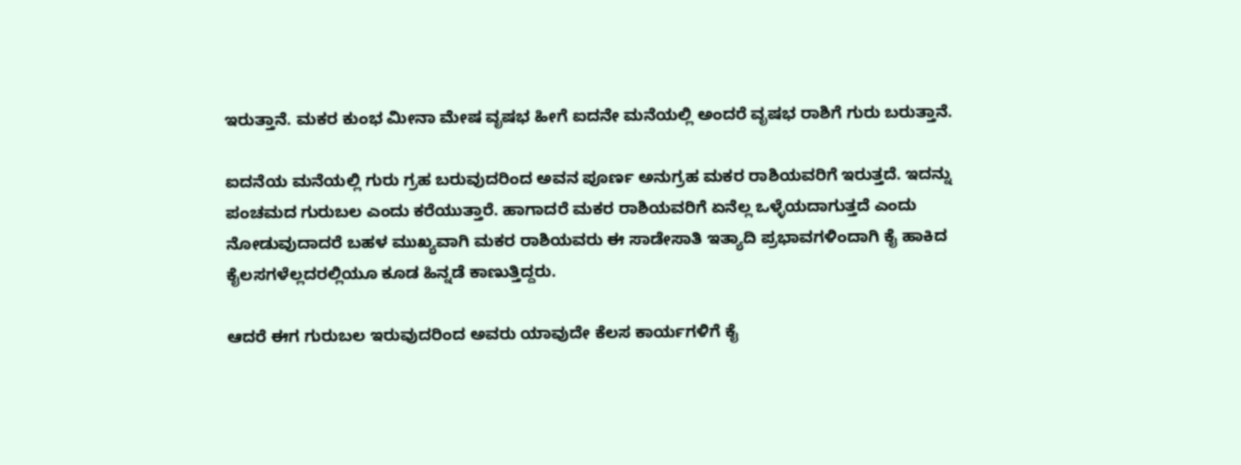ಇರುತ್ತಾನೆ. ಮಕರ ಕುಂಭ ಮೀನಾ ಮೇಷ ವೃಷಭ ಹೀಗೆ ಐದನೇ ಮನೆಯಲ್ಲಿ ಅಂದರೆ ವೃಷಭ ರಾಶಿಗೆ ಗುರು ಬರುತ್ತಾನೆ.

ಐದನೆಯ ಮನೆಯಲ್ಲಿ ಗುರು ಗ್ರಹ ಬರುವುದರಿಂದ ಅವನ ಪೂರ್ಣ ಅನುಗ್ರಹ ಮಕರ ರಾಶಿಯವರಿಗೆ ಇರುತ್ತದೆ. ಇದನ್ನು ಪಂಚಮದ ಗುರುಬಲ ಎಂದು ಕರೆಯುತ್ತಾರೆ. ಹಾಗಾದರೆ ಮಕರ ರಾಶಿಯವರಿಗೆ ಏನೆಲ್ಲ ಒಳ್ಳೆಯದಾಗುತ್ತದೆ ಎಂದು ನೋಡುವುದಾದರೆ ಬಹಳ ಮುಖ್ಯವಾಗಿ ಮಕರ ರಾಶಿಯವರು ಈ ಸಾಡೇಸಾತಿ ಇತ್ಯಾದಿ ಪ್ರಭಾವಗಳಿಂದಾಗಿ ಕೈ ಹಾಕಿದ ಕೈಲಸಗಳೆಲ್ಲದರಲ್ಲಿಯೂ ಕೂಡ ಹಿನ್ನಡೆ ಕಾಣುತ್ತಿದ್ದರು.

ಆದರೆ ಈಗ ಗುರುಬಲ ಇರುವುದರಿಂದ ಅವರು ಯಾವುದೇ ಕೆಲಸ ಕಾರ್ಯಗಳಿಗೆ ಕೈ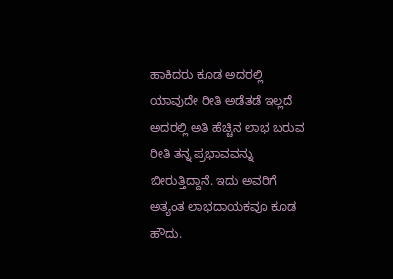ಹಾಕಿದರು ಕೂಡ ಅದರಲ್ಲಿ ಯಾವುದೇ ರೀತಿ ಅಡೆತಡೆ ಇಲ್ಲದೆ ಅದರಲ್ಲಿ ಅತಿ ಹೆಚ್ಚಿನ ಲಾಭ ಬರುವ ರೀತಿ ತನ್ನ ಪ್ರಭಾವವನ್ನು ಬೀರುತ್ತಿದ್ದಾನೆ. ಇದು ಅವರಿಗೆ ಅತ್ಯಂತ ಲಾಭದಾಯಕವೂ ಕೂಡ ಹೌದು.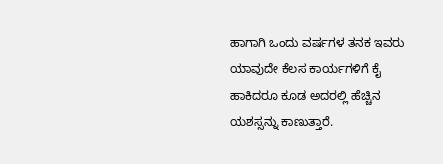ಹಾಗಾಗಿ ಒಂದು ವರ್ಷಗಳ ತನಕ ಇವರು ಯಾವುದೇ ಕೆಲಸ ಕಾರ್ಯಗಳಿಗೆ ಕೈ ಹಾಕಿದರೂ ಕೂಡ ಅದರಲ್ಲಿ ಹೆಚ್ಚಿನ ಯಶಸ್ಸನ್ನು ಕಾಣುತ್ತಾರೆ.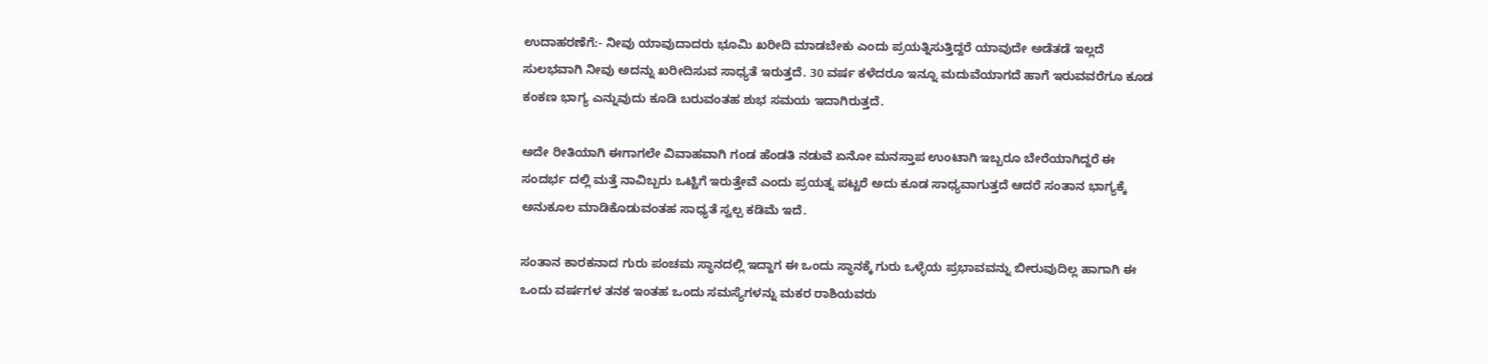ಉದಾಹರಣೆಗೆ:- ನೀವು ಯಾವುದಾದರು ಭೂಮಿ ಖರೀದಿ ಮಾಡಬೇಕು ಎಂದು ಪ್ರಯತ್ನಿಸುತ್ತಿದ್ದರೆ ಯಾವುದೇ ಅಡೆತಡೆ ಇಲ್ಲದೆ ಸುಲಭವಾಗಿ ನೀವು ಅದನ್ನು ಖರೀದಿಸುವ ಸಾಧ್ಯತೆ ಇರುತ್ತದೆ. 30 ವರ್ಷ ಕಳೆದರೂ ಇನ್ನೂ ಮದುವೆಯಾಗದೆ ಹಾಗೆ ಇರುವವರೆಗೂ ಕೂಡ ಕಂಕಣ ಭಾಗ್ಯ ಎನ್ನುವುದು ಕೂಡಿ ಬರುವಂತಹ ಶುಭ ಸಮಯ ಇದಾಗಿರುತ್ತದೆ.

ಅದೇ ರೀತಿಯಾಗಿ ಈಗಾಗಲೇ ವಿವಾಹವಾಗಿ ಗಂಡ ಹೆಂಡತಿ ನಡುವೆ ಏನೋ ಮನಸ್ತಾಪ ಉಂಟಾಗಿ ಇಬ್ಬರೂ ಬೇರೆಯಾಗಿದ್ದರೆ ಈ ಸಂದರ್ಭ ದಲ್ಲಿ ಮತ್ತೆ ನಾವಿಬ್ಬರು ಒಟ್ಟಿಗೆ ಇರುತ್ತೇವೆ ಎಂದು ಪ್ರಯತ್ನ ಪಟ್ಟರೆ ಅದು ಕೂಡ ಸಾಧ್ಯವಾಗುತ್ತದೆ ಆದರೆ ಸಂತಾನ ಭಾಗ್ಯಕ್ಕೆ ಅನುಕೂಲ ಮಾಡಿಕೊಡುವಂತಹ ಸಾಧ್ಯತೆ ಸ್ವಲ್ಪ ಕಡಿಮೆ ಇದೆ.

ಸಂತಾನ ಕಾರಕನಾದ ಗುರು ಪಂಚಮ ಸ್ಥಾನದಲ್ಲಿ ಇದ್ದಾಗ ಈ ಒಂದು ಸ್ಥಾನಕ್ಕೆ ಗುರು ಒಳ್ಳೆಯ ಪ್ರಭಾವವನ್ನು ಬೀರುವುದಿಲ್ಲ ಹಾಗಾಗಿ ಈ ಒಂದು ವರ್ಷಗಳ ತನಕ ಇಂತಹ ಒಂದು ಸಮಸ್ಯೆಗಳನ್ನು ಮಕರ ರಾಶಿಯವರು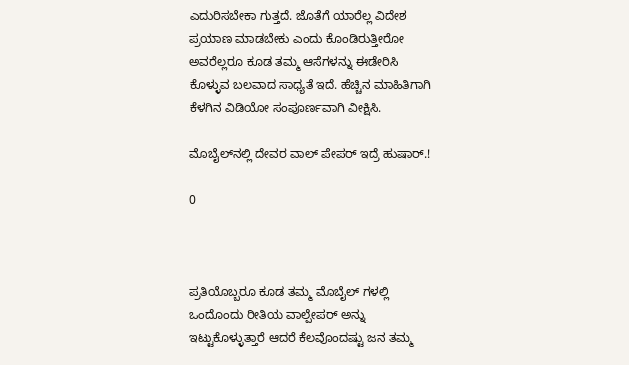ಎದುರಿಸಬೇಕಾ ಗುತ್ತದೆ. ಜೊತೆಗೆ ಯಾರೆಲ್ಲ ವಿದೇಶ ಪ್ರಯಾಣ ಮಾಡಬೇಕು ಎಂದು ಕೊಂಡಿರುತ್ತೀರೋ ಅವರೆಲ್ಲರೂ ಕೂಡ ತಮ್ಮ ಆಸೆಗಳನ್ನು ಈಡೇರಿಸಿ ಕೊಳ್ಳುವ ಬಲವಾದ ಸಾಧ್ಯತೆ ಇದೆ. ಹೆಚ್ಚಿನ ಮಾಹಿತಿಗಾಗಿ ಕೆಳಗಿನ ವಿಡಿಯೋ ಸಂಪೂರ್ಣವಾಗಿ ವೀಕ್ಷಿಸಿ.

ಮೊಬೈಲ್‌ನಲ್ಲಿ ದೇವರ ವಾಲ್ ಪೇಪರ್ ಇದ್ರೆ ಹುಷಾರ್.!

0



ಪ್ರತಿಯೊಬ್ಬರೂ ಕೂಡ ತಮ್ಮ ಮೊಬೈಲ್ ಗಳಲ್ಲಿ ಒಂದೊಂದು ರೀತಿಯ ವಾಲ್ಪೇಪರ್ ಅನ್ನು ಇಟ್ಟುಕೊಳ್ಳುತ್ತಾರೆ ಆದರೆ ಕೆಲವೊಂದಷ್ಟು ಜನ ತಮ್ಮ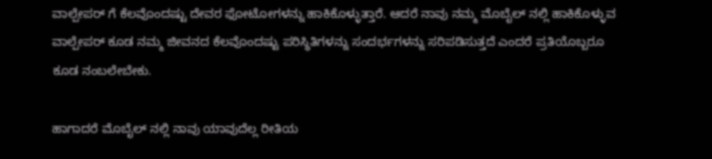ವಾಲ್ಪೇಪರ್ ಗೆ ಕೆಲವೊಂದಷ್ಟು ದೇವರ ಫೋಟೋಗಳನ್ನು ಹಾಕಿಕೊಳ್ಳುತ್ತಾರೆ. ಆದರೆ ನಾವು ನಮ್ಮ ಮೊಬೈಲ್ ನಲ್ಲಿ ಹಾಕಿಕೊಳ್ಳುವ ವಾಲ್ಪೇಪರ್ ಕೂಡ ನಮ್ಮ ಜೀವನದ ಕೆಲವೊಂದಷ್ಟು ಪರಿಸ್ಥಿತಿಗಳನ್ನು ಸಂದರ್ಭಗಳನ್ನು ಸರಿಪಡಿಸುತ್ತದೆ ಎಂದರೆ ಪ್ರತಿಯೊಬ್ಬರೂ ಕೂಡ ನಂಬಲೇಬೇಕು.

ಹಾಗಾದರೆ ಮೊಬೈಲ್ ನಲ್ಲಿ ನಾವು ಯಾವುದೆಲ್ಲ ರೀತಿಯ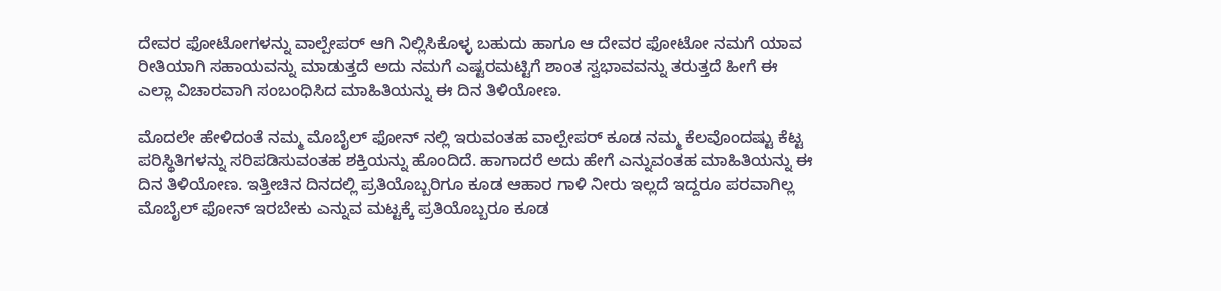ದೇವರ ಫೋಟೋಗಳನ್ನು ವಾಲ್ಪೇಪರ್ ಆಗಿ ನಿಲ್ಲಿಸಿಕೊಳ್ಳ ಬಹುದು ಹಾಗೂ ಆ ದೇವರ ಫೋಟೋ ನಮಗೆ ಯಾವ ರೀತಿಯಾಗಿ ಸಹಾಯವನ್ನು ಮಾಡುತ್ತದೆ ಅದು ನಮಗೆ ಎಷ್ಟರಮಟ್ಟಿಗೆ ಶಾಂತ ಸ್ವಭಾವವನ್ನು ತರುತ್ತದೆ ಹೀಗೆ ಈ ಎಲ್ಲಾ ವಿಚಾರವಾಗಿ ಸಂಬಂಧಿಸಿದ ಮಾಹಿತಿಯನ್ನು ಈ ದಿನ ತಿಳಿಯೋಣ.

ಮೊದಲೇ ಹೇಳಿದಂತೆ ನಮ್ಮ ಮೊಬೈಲ್ ಫೋನ್ ನಲ್ಲಿ ಇರುವಂತಹ ವಾಲ್ಪೇಪರ್ ಕೂಡ ನಮ್ಮ ಕೆಲವೊಂದಷ್ಟು ಕೆಟ್ಟ ಪರಿಸ್ಥಿತಿಗಳನ್ನು ಸರಿಪಡಿಸುವಂತಹ ಶಕ್ತಿಯನ್ನು ಹೊಂದಿದೆ. ಹಾಗಾದರೆ ಅದು ಹೇಗೆ ಎನ್ನುವಂತಹ ಮಾಹಿತಿಯನ್ನು ಈ ದಿನ ತಿಳಿಯೋಣ. ಇತ್ತೀಚಿನ ದಿನದಲ್ಲಿ ಪ್ರತಿಯೊಬ್ಬರಿಗೂ ಕೂಡ ಆಹಾರ ಗಾಳಿ ನೀರು ಇಲ್ಲದೆ ಇದ್ದರೂ ಪರವಾಗಿಲ್ಲ ಮೊಬೈಲ್ ಫೋನ್ ಇರಬೇಕು ಎನ್ನುವ ಮಟ್ಟಕ್ಕೆ ಪ್ರತಿಯೊಬ್ಬರೂ ಕೂಡ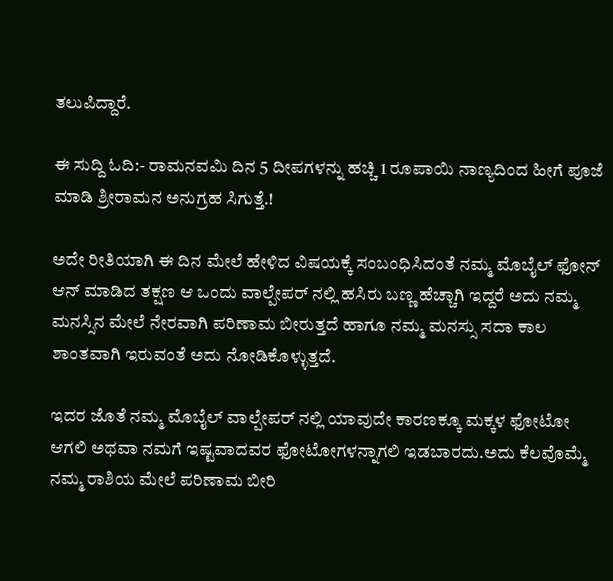ತಲುಪಿದ್ದಾರೆ.

ಈ ಸುದ್ದಿ ಓದಿ:- ರಾಮನವಮಿ ದಿನ 5 ದೀಪಗಳನ್ನು ಹಚ್ಚಿ 1 ರೂಪಾಯಿ ನಾಣ್ಯದಿಂದ ಹೀಗೆ ಪೂಜೆ ಮಾಡಿ ಶ್ರೀರಾಮನ ಅನುಗ್ರಹ ಸಿಗುತ್ತೆ.!

ಅದೇ ರೀತಿಯಾಗಿ ಈ ದಿನ ಮೇಲೆ ಹೇಳಿದ ವಿಷಯಕ್ಕೆ ಸಂಬಂಧಿಸಿದಂತೆ ನಮ್ಮ ಮೊಬೈಲ್ ಫೋನ್ ಆನ್ ಮಾಡಿದ ತಕ್ಷಣ ಆ ಒಂದು ವಾಲ್ಪೇಪರ್ ನಲ್ಲಿ ಹಸಿರು ಬಣ್ಣ ಹೆಚ್ಚಾಗಿ ಇದ್ದರೆ ಅದು ನಮ್ಮ ಮನಸ್ಸಿನ ಮೇಲೆ ನೇರವಾಗಿ ಪರಿಣಾಮ ಬೀರುತ್ತದೆ ಹಾಗೂ ನಮ್ಮ ಮನಸ್ಸು ಸದಾ ಕಾಲ ಶಾಂತವಾಗಿ ಇರುವಂತೆ ಅದು ನೋಡಿಕೊಳ್ಳುತ್ತದೆ.

ಇದರ ಜೊತೆ ನಮ್ಮ ಮೊಬೈಲ್ ವಾಲ್ಪೇಪರ್ ನಲ್ಲಿ ಯಾವುದೇ ಕಾರಣಕ್ಕೂ ಮಕ್ಕಳ ಫೋಟೋ ಆಗಲಿ ಅಥವಾ ನಮಗೆ ಇಷ್ಟವಾದವರ ಫೋಟೋಗಳನ್ನಾಗಲಿ ಇಡಬಾರದು.ಅದು ಕೆಲವೊಮ್ಮೆ ನಮ್ಮ ರಾಶಿಯ ಮೇಲೆ ಪರಿಣಾಮ ಬೀರಿ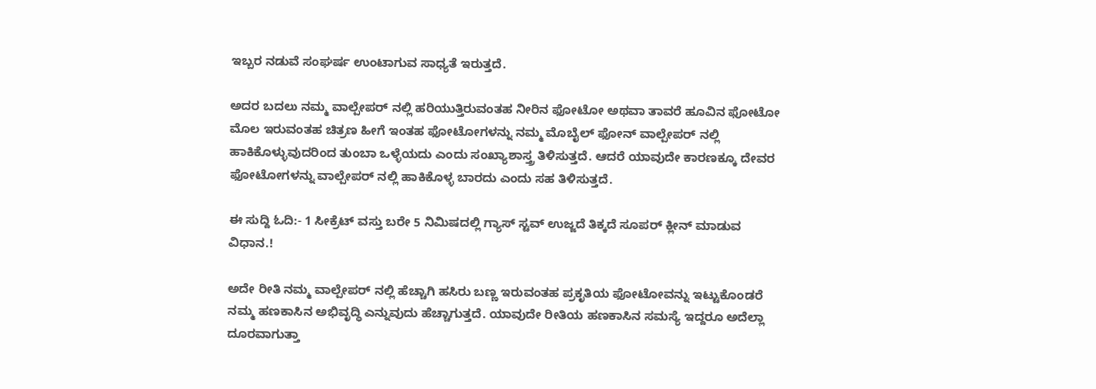ಇಬ್ಬರ ನಡುವೆ ಸಂಘರ್ಷ ಉಂಟಾಗುವ ಸಾಧ್ಯತೆ ಇರುತ್ತದೆ.

ಅದರ ಬದಲು ನಮ್ಮ ವಾಲ್ಪೇಪರ್ ನಲ್ಲಿ ಹರಿಯುತ್ತಿರುವಂತಹ ನೀರಿನ ಫೋಟೋ ಅಥವಾ ತಾವರೆ ಹೂವಿನ ಫೋಟೋ ಮೊಲ ಇರುವಂತಹ ಚಿತ್ರಣ ಹೀಗೆ ಇಂತಹ ಫೋಟೋಗಳನ್ನು ನಮ್ಮ ಮೊಬೈಲ್ ಫೋನ್ ವಾಲ್ಪೇಪರ್ ನಲ್ಲಿ ಹಾಕಿಕೊಳ್ಳುವುದರಿಂದ ತುಂಬಾ ಒಳ್ಳೆಯದು ಎಂದು ಸಂಖ್ಯಾಶಾಸ್ತ್ರ ತಿಳಿಸುತ್ತದೆ. ಆದರೆ ಯಾವುದೇ ಕಾರಣಕ್ಕೂ ದೇವರ ಫೋಟೋಗಳನ್ನು ವಾಲ್ಪೇಪರ್ ನಲ್ಲಿ ಹಾಕಿಕೊಳ್ಳ ಬಾರದು ಎಂದು ಸಹ ತಿಳಿಸುತ್ತದೆ.

ಈ ಸುದ್ದಿ ಓದಿ:- 1 ಸೀಕ್ರೆಟ್ ವಸ್ತು ಬರೇ 5 ನಿಮಿಷದಲ್ಲಿ ಗ್ಯಾಸ್ ಸ್ಟವ್ ಉಜ್ಜದೆ ತಿಕ್ಕದೆ ಸೂಪರ್ ಕ್ಲೀನ್ ಮಾಡುವ ವಿಧಾನ.!

ಅದೇ ರೀತಿ ನಮ್ಮ ವಾಲ್ಪೇಪರ್ ನಲ್ಲಿ ಹೆಚ್ಚಾಗಿ ಹಸಿರು ಬಣ್ಣ ಇರುವಂತಹ ಪ್ರಕೃತಿಯ ಫೋಟೋವನ್ನು ಇಟ್ಟುಕೊಂಡರೆ ನಮ್ಮ ಹಣಕಾಸಿನ ಅಭಿವೃದ್ಧಿ ಎನ್ನುವುದು ಹೆಚ್ಚಾಗುತ್ತದೆ. ಯಾವುದೇ ರೀತಿಯ ಹಣಕಾಸಿನ ಸಮಸ್ಯೆ ಇದ್ದರೂ ಅದೆಲ್ಲಾ ದೂರವಾಗುತ್ತಾ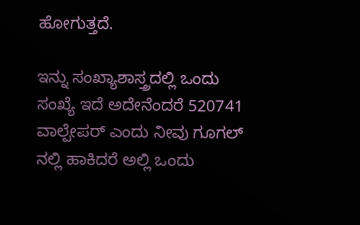ಹೋಗುತ್ತದೆ.

ಇನ್ನು ಸಂಖ್ಯಾಶಾಸ್ತ್ರದಲ್ಲಿ ಒಂದು ಸಂಖ್ಯೆ ಇದೆ ಅದೇನೆಂದರೆ 520741 ವಾಲ್ಪೇಪರ್ ಎಂದು ನೀವು ಗೂಗಲ್ ನಲ್ಲಿ ಹಾಕಿದರೆ ಅಲ್ಲಿ ಒಂದು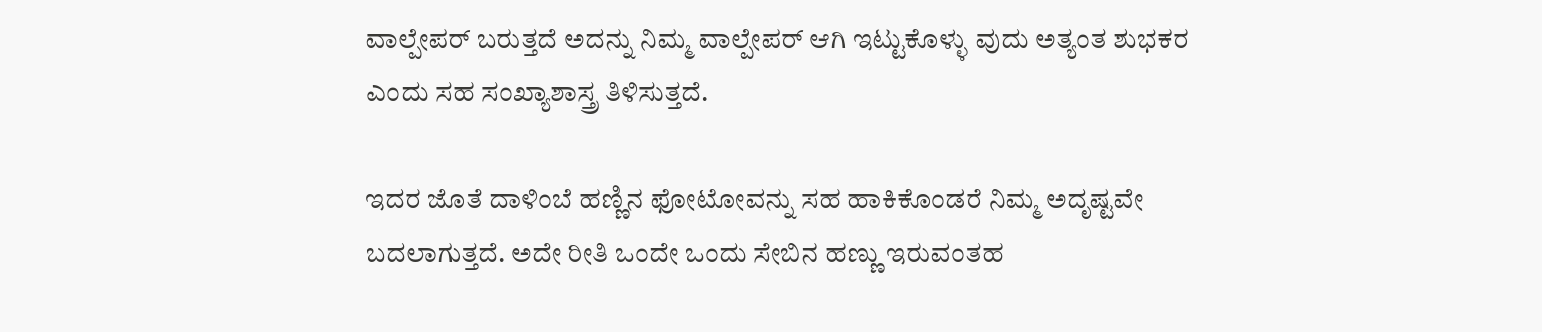ವಾಲ್ಪೇಪರ್ ಬರುತ್ತದೆ ಅದನ್ನು ನಿಮ್ಮ ವಾಲ್ಪೇಪರ್ ಆಗಿ ಇಟ್ಟುಕೊಳ್ಳು ವುದು ಅತ್ಯಂತ ಶುಭಕರ ಎಂದು ಸಹ ಸಂಖ್ಯಾಶಾಸ್ತ್ರ ತಿಳಿಸುತ್ತದೆ.

ಇದರ ಜೊತೆ ದಾಳಿಂಬೆ ಹಣ್ಣಿನ ಫೋಟೋವನ್ನು ಸಹ ಹಾಕಿಕೊಂಡರೆ ನಿಮ್ಮ ಅದೃಷ್ಟವೇ ಬದಲಾಗುತ್ತದೆ. ಅದೇ ರೀತಿ ಒಂದೇ ಒಂದು ಸೇಬಿನ ಹಣ್ಣು ಇರುವಂತಹ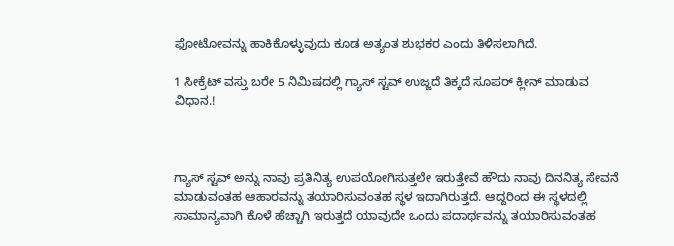ಫೋಟೋವನ್ನು ಹಾಕಿಕೊಳ್ಳುವುದು ಕೂಡ ಅತ್ಯಂತ ಶುಭಕರ ಎಂದು ತಿಳಿಸಲಾಗಿದೆ.

1 ಸೀಕ್ರೆಟ್ ವಸ್ತು ಬರೇ 5 ನಿಮಿಷದಲ್ಲಿ ಗ್ಯಾಸ್ ಸ್ಟವ್ ಉಜ್ಜದೆ ತಿಕ್ಕದೆ ಸೂಪರ್ ಕ್ಲೀನ್ ಮಾಡುವ ವಿಧಾನ.!



ಗ್ಯಾಸ್ ಸ್ಟವ್ ಅನ್ನು ನಾವು ಪ್ರತಿನಿತ್ಯ ಉಪಯೋಗಿಸುತ್ತಲೇ ಇರುತ್ತೇವೆ ಹೌದು ನಾವು ದಿನನಿತ್ಯ ಸೇವನೆ ಮಾಡುವಂತಹ ಆಹಾರವನ್ನು ತಯಾರಿಸುವಂತಹ ಸ್ಥಳ ಇದಾಗಿರುತ್ತದೆ. ಆದ್ದರಿಂದ ಈ ಸ್ಥಳದಲ್ಲಿ ಸಾಮಾನ್ಯವಾಗಿ ಕೊಳೆ ಹೆಚ್ಚಾಗಿ ಇರುತ್ತದೆ ಯಾವುದೇ ಒಂದು ಪದಾರ್ಥವನ್ನು ತಯಾರಿಸುವಂತಹ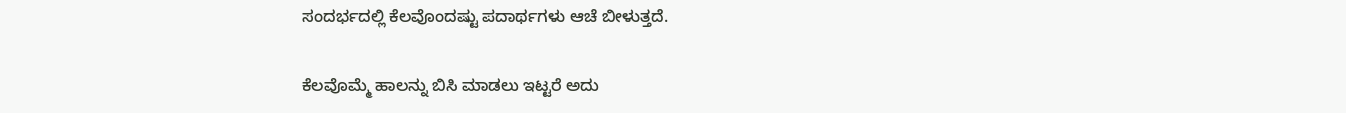ಸಂದರ್ಭದಲ್ಲಿ ಕೆಲವೊಂದಷ್ಟು ಪದಾರ್ಥಗಳು ಆಚೆ ಬೀಳುತ್ತದೆ.

ಕೆಲವೊಮ್ಮೆ ಹಾಲನ್ನು ಬಿಸಿ ಮಾಡಲು ಇಟ್ಟರೆ ಅದು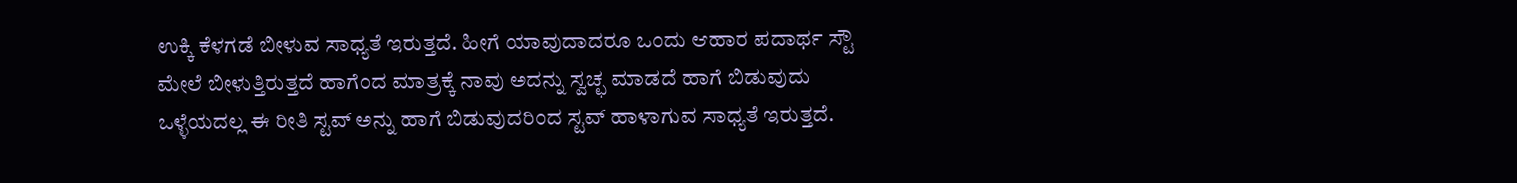ಉಕ್ಕಿ ಕೆಳಗಡೆ ಬೀಳುವ ಸಾಧ್ಯತೆ ಇರುತ್ತದೆ. ಹೀಗೆ ಯಾವುದಾದರೂ ಒಂದು ಆಹಾರ ಪದಾರ್ಥ ಸ್ಟೌ ಮೇಲೆ ಬೀಳುತ್ತಿರುತ್ತದೆ ಹಾಗೆಂದ ಮಾತ್ರಕ್ಕೆ ನಾವು ಅದನ್ನು ಸ್ವಚ್ಛ ಮಾಡದೆ ಹಾಗೆ ಬಿಡುವುದು ಒಳ್ಳೆಯದಲ್ಲ ಈ ರೀತಿ ಸ್ಟವ್ ಅನ್ನು ಹಾಗೆ ಬಿಡುವುದರಿಂದ ಸ್ಟವ್ ಹಾಳಾಗುವ ಸಾಧ್ಯತೆ ಇರುತ್ತದೆ.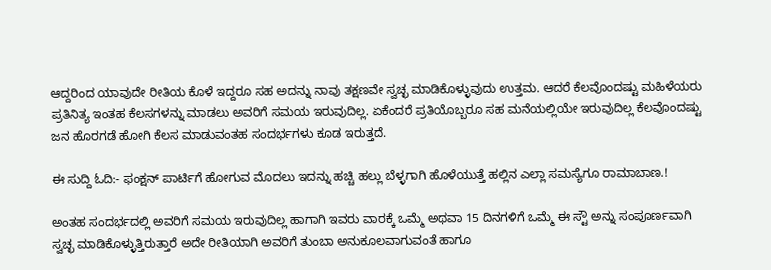ಆದ್ದರಿಂದ ಯಾವುದೇ ರೀತಿಯ ಕೊಳೆ ಇದ್ದರೂ ಸಹ ಅದನ್ನು ನಾವು ತಕ್ಷಣವೇ ಸ್ವಚ್ಛ ಮಾಡಿಕೊಳ್ಳುವುದು ಉತ್ತಮ. ಆದರೆ ಕೆಲವೊಂದಷ್ಟು ಮಹಿಳೆಯರು ಪ್ರತಿನಿತ್ಯ ಇಂತಹ ಕೆಲಸಗಳನ್ನು ಮಾಡಲು ಅವರಿಗೆ ಸಮಯ ಇರುವುದಿಲ್ಲ. ಏಕೆಂದರೆ ಪ್ರತಿಯೊಬ್ಬರೂ ಸಹ ಮನೆಯಲ್ಲಿಯೇ ಇರುವುದಿಲ್ಲ ಕೆಲವೊಂದಷ್ಟು ಜನ ಹೊರಗಡೆ ಹೋಗಿ ಕೆಲಸ ಮಾಡುವಂತಹ ಸಂದರ್ಭಗಳು ಕೂಡ ಇರುತ್ತದೆ.

ಈ ಸುದ್ದಿ ಓದಿ:- ಫಂಕ್ಷನ್‌ ಪಾರ್ಟಿಗೆ ಹೋಗುವ ಮೊದಲು ಇದನ್ನು ಹಚ್ಚಿ ಹಲ್ಲು ಬೆಳ್ಳಗಾಗಿ ಹೊಳೆಯುತ್ತೆ ಹಲ್ಲಿನ ಎಲ್ಲಾ ಸಮಸ್ಯೆಗೂ ರಾಮಾಬಾಣ.!

ಅಂತಹ ಸಂದರ್ಭದಲ್ಲಿ ಅವರಿಗೆ ಸಮಯ ಇರುವುದಿಲ್ಲ ಹಾಗಾಗಿ ಇವರು ವಾರಕ್ಕೆ ಒಮ್ಮೆ ಅಥವಾ 15 ದಿನಗಳಿಗೆ ಒಮ್ಮೆ ಈ ಸ್ಟೌ ಅನ್ನು ಸಂಪೂರ್ಣವಾಗಿ ಸ್ವಚ್ಛ ಮಾಡಿಕೊಳ್ಳುತ್ತಿರುತ್ತಾರೆ ಅದೇ ರೀತಿಯಾಗಿ ಅವರಿಗೆ ತುಂಬಾ ಅನುಕೂಲವಾಗುವಂತೆ ಹಾಗೂ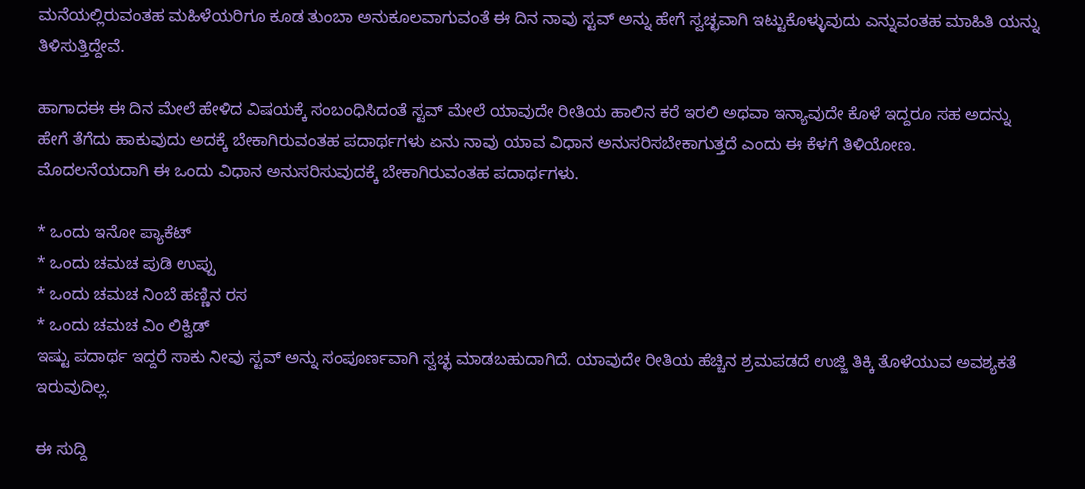ಮನೆಯಲ್ಲಿರುವಂತಹ ಮಹಿಳೆಯರಿಗೂ ಕೂಡ ತುಂಬಾ ಅನುಕೂಲವಾಗುವಂತೆ ಈ ದಿನ ನಾವು ಸ್ಟವ್ ಅನ್ನು ಹೇಗೆ ಸ್ವಚ್ಛವಾಗಿ ಇಟ್ಟುಕೊಳ್ಳುವುದು ಎನ್ನುವಂತಹ ಮಾಹಿತಿ ಯನ್ನು ತಿಳಿಸುತ್ತಿದ್ದೇವೆ.

ಹಾಗಾದಈ ಈ ದಿನ ಮೇಲೆ ಹೇಳಿದ ವಿಷಯಕ್ಕೆ ಸಂಬಂಧಿಸಿದಂತೆ ಸ್ಟವ್ ಮೇಲೆ ಯಾವುದೇ ರೀತಿಯ ಹಾಲಿನ ಕರೆ ಇರಲಿ ಅಥವಾ ಇನ್ಯಾವುದೇ ಕೊಳೆ ಇದ್ದರೂ ಸಹ ಅದನ್ನು ಹೇಗೆ ತೆಗೆದು ಹಾಕುವುದು ಅದಕ್ಕೆ ಬೇಕಾಗಿರುವಂತಹ ಪದಾರ್ಥಗಳು ಏನು ನಾವು ಯಾವ ವಿಧಾನ ಅನುಸರಿಸಬೇಕಾಗುತ್ತದೆ ಎಂದು ಈ ಕೆಳಗೆ ತಿಳಿಯೋಣ.
ಮೊದಲನೆಯದಾಗಿ ಈ ಒಂದು ವಿಧಾನ ಅನುಸರಿಸುವುದಕ್ಕೆ ಬೇಕಾಗಿರುವಂತಹ ಪದಾರ್ಥಗಳು.

* ಒಂದು ಇನೋ ಪ್ಯಾಕೆಟ್
* ಒಂದು ಚಮಚ ಪುಡಿ ಉಪ್ಪು
* ಒಂದು ಚಮಚ ನಿಂಬೆ ಹಣ್ಣಿನ ರಸ
* ಒಂದು ಚಮಚ ವಿಂ ಲಿಕ್ವಿಡ್
ಇಷ್ಟು ಪದಾರ್ಥ ಇದ್ದರೆ ಸಾಕು ನೀವು ಸ್ಟವ್ ಅನ್ನು ಸಂಪೂರ್ಣವಾಗಿ ಸ್ವಚ್ಛ ಮಾಡಬಹುದಾಗಿದೆ. ಯಾವುದೇ ರೀತಿಯ ಹೆಚ್ಚಿನ ಶ್ರಮಪಡದೆ ಉಜ್ಜಿ ತಿಕ್ಕಿ ತೊಳೆಯುವ ಅವಶ್ಯಕತೆ ಇರುವುದಿಲ್ಲ.

ಈ ಸುದ್ದಿ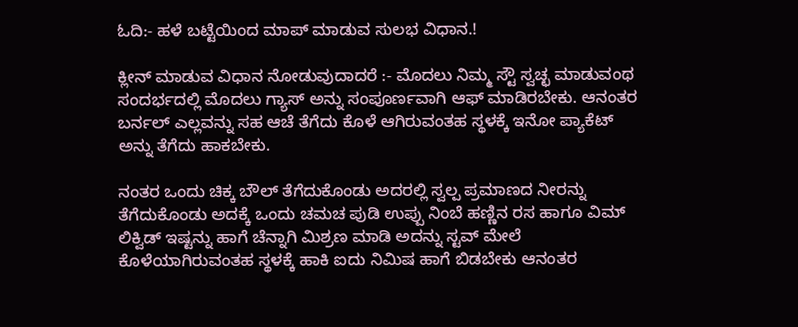ಓದಿ:- ಹಳೆ ಬಟ್ಟೆಯಿಂದ ಮಾಪ್ ಮಾಡುವ ಸುಲಭ ವಿಧಾನ.!

ಕ್ಲೀನ್ ಮಾಡುವ ವಿಧಾನ ನೋಡುವುದಾದರೆ :- ಮೊದಲು ನಿಮ್ಮ ಸ್ಟೌ ಸ್ವಚ್ಛ ಮಾಡುವಂಥ ಸಂದರ್ಭದಲ್ಲಿ ಮೊದಲು ಗ್ಯಾಸ್ ಅನ್ನು ಸಂಪೂರ್ಣವಾಗಿ ಆಫ್ ಮಾಡಿರಬೇಕು. ಆನಂತರ ಬರ್ನಲ್ ಎಲ್ಲವನ್ನು ಸಹ ಆಚೆ ತೆಗೆದು ಕೊಳೆ ಆಗಿರುವಂತಹ ಸ್ಥಳಕ್ಕೆ ಇನೋ ಪ್ಯಾಕೆಟ್ ಅನ್ನು ತೆಗೆದು ಹಾಕಬೇಕು.

ನಂತರ ಒಂದು ಚಿಕ್ಕ ಬೌಲ್ ತೆಗೆದುಕೊಂಡು ಅದರಲ್ಲಿ ಸ್ವಲ್ಪ ಪ್ರಮಾಣದ ನೀರನ್ನು ತೆಗೆದುಕೊಂಡು ಅದಕ್ಕೆ ಒಂದು ಚಮಚ ಪುಡಿ ಉಪ್ಪು ನಿಂಬೆ ಹಣ್ಣಿನ ರಸ ಹಾಗೂ ವಿಮ್ ಲಿಕ್ವಿಡ್ ಇಷ್ಟನ್ನು ಹಾಗೆ ಚೆನ್ನಾಗಿ ಮಿಶ್ರಣ ಮಾಡಿ ಅದನ್ನು ಸ್ಟವ್ ಮೇಲೆ ಕೊಳೆಯಾಗಿರುವಂತಹ ಸ್ಥಳಕ್ಕೆ ಹಾಕಿ ಐದು ನಿಮಿಷ ಹಾಗೆ ಬಿಡಬೇಕು ಆನಂತರ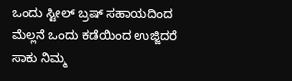ಒಂದು ಸ್ಟೀಲ್ ಬ್ರಷ್ ಸಹಾಯದಿಂದ ಮೆಲ್ಲನೆ ಒಂದು ಕಡೆಯಿಂದ ಉಜ್ಜಿದರೆ ಸಾಕು ನಿಮ್ಮ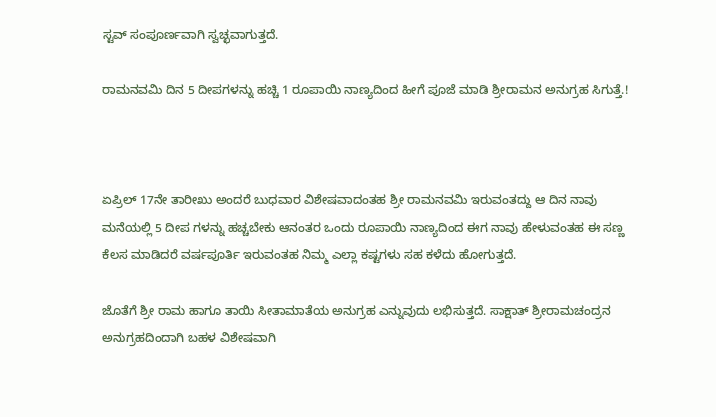ಸ್ಟವ್ ಸಂಪೂರ್ಣವಾಗಿ ಸ್ವಚ್ಛವಾಗುತ್ತದೆ.

ರಾಮನವಮಿ ದಿನ 5 ದೀಪಗಳನ್ನು ಹಚ್ಚಿ 1 ರೂಪಾಯಿ ನಾಣ್ಯದಿಂದ ಹೀಗೆ ಪೂಜೆ ಮಾಡಿ ಶ್ರೀರಾಮನ ಅನುಗ್ರಹ ಸಿಗುತ್ತೆ.!



ಏಪ್ರಿಲ್ 17ನೇ ತಾರೀಖು ಅಂದರೆ ಬುಧವಾರ ವಿಶೇಷವಾದಂತಹ ಶ್ರೀ ರಾಮನವಮಿ ಇರುವಂತದ್ದು ಆ ದಿನ ನಾವು ಮನೆಯಲ್ಲಿ 5 ದೀಪ ಗಳನ್ನು ಹಚ್ಚಬೇಕು ಆನಂತರ ಒಂದು ರೂಪಾಯಿ ನಾಣ್ಯದಿಂದ ಈಗ ನಾವು ಹೇಳುವಂತಹ ಈ ಸಣ್ಣ ಕೆಲಸ ಮಾಡಿದರೆ ವರ್ಷಪೂರ್ತಿ ಇರುವಂತಹ ನಿಮ್ಮ ಎಲ್ಲಾ ಕಷ್ಟಗಳು ಸಹ ಕಳೆದು ಹೋಗುತ್ತದೆ.

ಜೊತೆಗೆ ಶ್ರೀ ರಾಮ ಹಾಗೂ ತಾಯಿ ಸೀತಾಮಾತೆಯ ಅನುಗ್ರಹ ಎನ್ನುವುದು ಲಭಿಸುತ್ತದೆ. ಸಾಕ್ಷಾತ್ ಶ್ರೀರಾಮಚಂದ್ರನ ಅನುಗ್ರಹದಿಂದಾಗಿ ಬಹಳ ವಿಶೇಷವಾಗಿ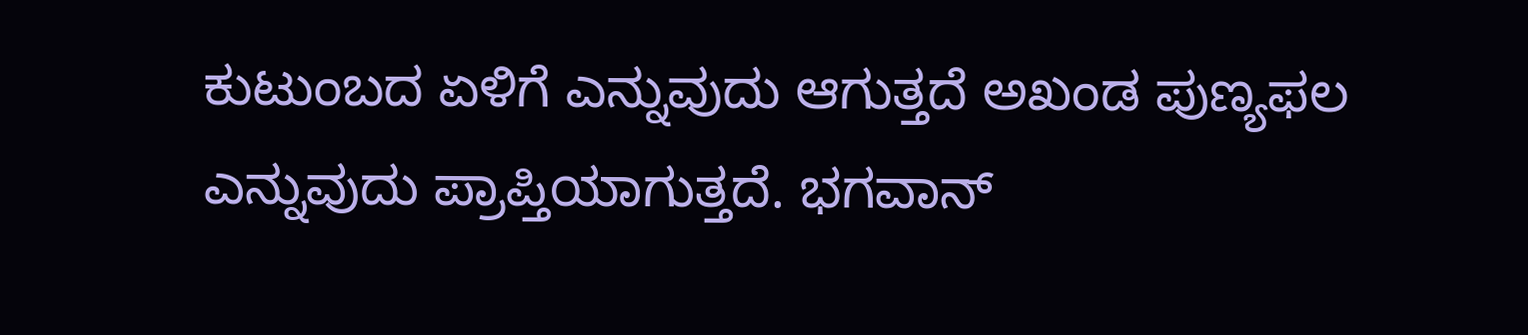ಕುಟುಂಬದ ಏಳಿಗೆ ಎನ್ನುವುದು ಆಗುತ್ತದೆ ಅಖಂಡ ಪುಣ್ಯಫಲ ಎನ್ನುವುದು ಪ್ರಾಪ್ತಿಯಾಗುತ್ತದೆ. ಭಗವಾನ್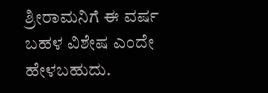ಶ್ರೀರಾಮನಿಗೆ ಈ ವರ್ಷ ಬಹಳ ವಿಶೇಷ ಎಂದೇ ಹೇಳಬಹುದು.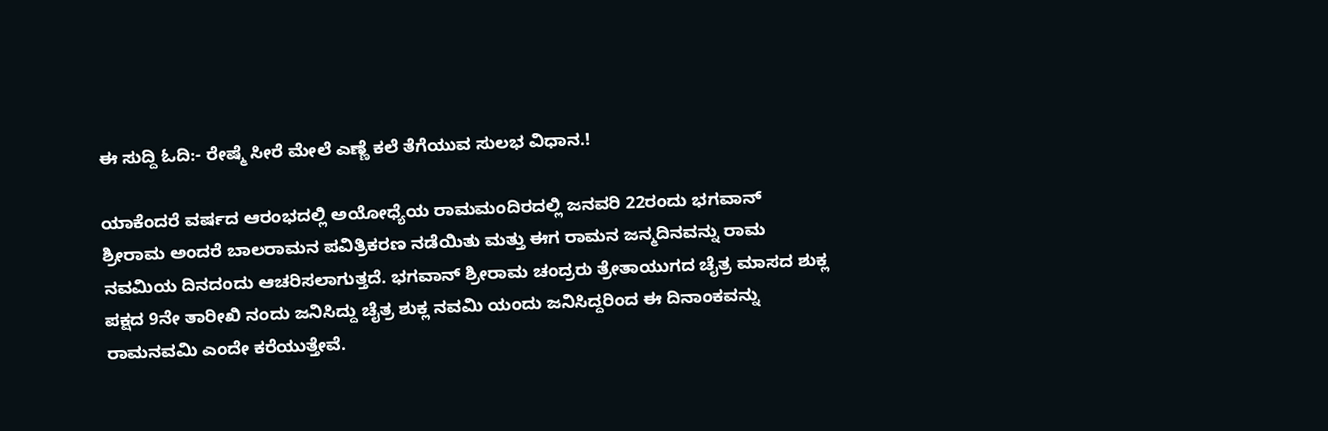ಈ ಸುದ್ದಿ ಓದಿ:- ರೇಷ್ಮೆ ಸೀರೆ ಮೇಲೆ ಎಣ್ಣೆ ಕಲೆ ತೆಗೆಯುವ ಸುಲಭ ವಿಧಾನ.!

ಯಾಕೆಂದರೆ ವರ್ಷದ ಆರಂಭದಲ್ಲಿ ಅಯೋಧ್ಯೆಯ ರಾಮಮಂದಿರದಲ್ಲಿ ಜನವರಿ 22ರಂದು ಭಗವಾನ್ ಶ್ರೀರಾಮ ಅಂದರೆ ಬಾಲರಾಮನ ಪವಿತ್ರಿಕರಣ ನಡೆಯಿತು ಮತ್ತು ಈಗ ರಾಮನ ಜನ್ಮದಿನವನ್ನು ರಾಮ ನವಮಿಯ ದಿನದಂದು ಆಚರಿಸಲಾಗುತ್ತದೆ. ಭಗವಾನ್ ಶ್ರೀರಾಮ ಚಂದ್ರರು ತ್ರೇತಾಯುಗದ ಚೈತ್ರ ಮಾಸದ ಶುಕ್ಲ ಪಕ್ಷದ 9ನೇ ತಾರೀಖಿ ನಂದು ಜನಿಸಿದ್ದು ಚೈತ್ರ ಶುಕ್ಲ ನವಮಿ ಯಂದು ಜನಿಸಿದ್ದರಿಂದ ಈ ದಿನಾಂಕವನ್ನು ರಾಮನವಮಿ ಎಂದೇ ಕರೆಯುತ್ತೇವೆ.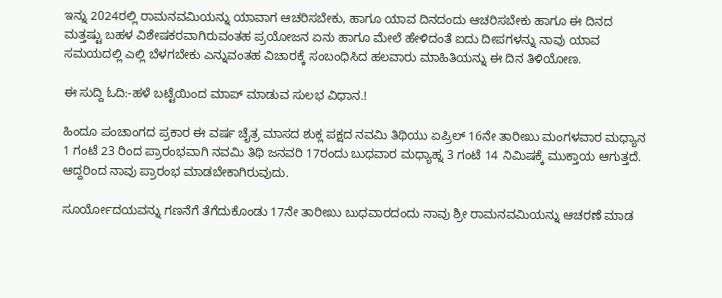ಇನ್ನು 2024ರಲ್ಲಿ ರಾಮನವಮಿಯನ್ನು ಯಾವಾಗ ಆಚರಿಸಬೇಕು, ಹಾಗೂ ಯಾವ ದಿನದಂದು ಆಚರಿಸಬೇಕು ಹಾಗೂ ಈ ದಿನದ ಮತ್ತಷ್ಟು ಬಹಳ ವಿಶೇಷಕರವಾಗಿರುವಂತಹ ಪ್ರಯೋಜನ ಏನು ಹಾಗೂ ಮೇಲೆ ಹೇಳಿದಂತೆ ಐದು ದೀಪಗಳನ್ನು ನಾವು ಯಾವ ಸಮಯದಲ್ಲಿ ಎಲ್ಲಿ ಬೆಳಗಬೇಕು ಎನ್ನುವಂತಹ ವಿಚಾರಕ್ಕೆ ಸಂಬಂಧಿಸಿದ ಹಲವಾರು ಮಾಹಿತಿಯನ್ನು ಈ ದಿನ ತಿಳಿಯೋಣ.

ಈ ಸುದ್ದಿ ಓದಿ:-ಹಳೆ ಬಟ್ಟೆಯಿಂದ ಮಾಪ್ ಮಾಡುವ ಸುಲಭ ವಿಧಾನ.!

ಹಿಂದೂ ಪಂಚಾಂಗದ ಪ್ರಕಾರ ಈ ವರ್ಷ ಚೈತ್ರ ಮಾಸದ ಶುಕ್ಲ ಪಕ್ಷದ ನವಮಿ ತಿಥಿಯು ಏಪ್ರಿಲ್ 16ನೇ ತಾರೀಖು ಮಂಗಳವಾರ ಮಧ್ಯಾನ 1 ಗಂಟೆ 23 ರಿಂದ ಪ್ರಾರಂಭವಾಗಿ ನವಮಿ ತಿಥಿ ಜನವರಿ 17ರಂದು ಬುಧವಾರ ಮಧ್ಯಾಹ್ನ 3 ಗಂಟೆ 14 ನಿಮಿಷಕ್ಕೆ ಮುಕ್ತಾಯ ಆಗುತ್ತದೆ. ಆದ್ದರಿಂದ ನಾವು ಪ್ರಾರಂಭ ಮಾಡಬೇಕಾಗಿರುವುದು.

ಸೂರ್ಯೋದಯವನ್ನು ಗಣನೆಗೆ ತೆಗೆದುಕೊಂಡು 17ನೇ ತಾರೀಖು ಬುಧವಾರದಂದು ನಾವು ಶ್ರೀ ರಾಮನವಮಿಯನ್ನು ಆಚರಣೆ ಮಾಡ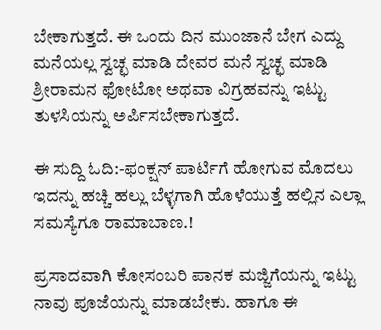ಬೇಕಾಗುತ್ತದೆ. ಈ ಒಂದು ದಿನ ಮುಂಜಾನೆ ಬೇಗ ಎದ್ದು ಮನೆಯಲ್ಲ ಸ್ವಚ್ಛ ಮಾಡಿ ದೇವರ ಮನೆ ಸ್ವಚ್ಛ ಮಾಡಿ ಶ್ರೀರಾಮನ ಫೋಟೋ ಅಥವಾ ವಿಗ್ರಹವನ್ನು ಇಟ್ಟು ತುಳಸಿಯನ್ನು ಅರ್ಪಿಸಬೇಕಾಗುತ್ತದೆ.

ಈ ಸುದ್ದಿ ಓದಿ:-ಫಂಕ್ಷನ್‌ ಪಾರ್ಟಿಗೆ ಹೋಗುವ ಮೊದಲು ಇದನ್ನು ಹಚ್ಚಿ ಹಲ್ಲು ಬೆಳ್ಳಗಾಗಿ ಹೊಳೆಯುತ್ತೆ ಹಲ್ಲಿನ ಎಲ್ಲಾ ಸಮಸ್ಯೆಗೂ ರಾಮಾಬಾಣ.!

ಪ್ರಸಾದವಾಗಿ ಕೋಸಂಬರಿ ಪಾನಕ ಮಜ್ಜಿಗೆಯನ್ನು ಇಟ್ಟು ನಾವು ಪೂಜೆಯನ್ನು ಮಾಡಬೇಕು. ಹಾಗೂ ಈ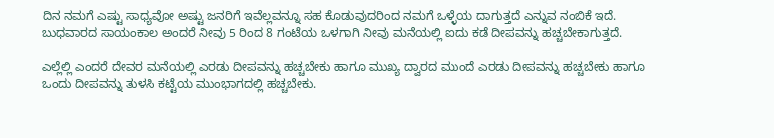ದಿನ ನಮಗೆ ಎಷ್ಟು ಸಾಧ್ಯವೋ ಅಷ್ಟು ಜನರಿಗೆ ಇವೆಲ್ಲವನ್ನೂ ಸಹ ಕೊಡುವುದರಿಂದ ನಮಗೆ ಒಳ್ಳೆಯ ದಾಗುತ್ತದೆ ಎನ್ನುವ ನಂಬಿಕೆ ಇದೆ. ಬುಧವಾರದ ಸಾಯಂಕಾಲ ಅಂದರೆ ನೀವು 5 ರಿಂದ 8 ಗಂಟೆಯ ಒಳಗಾಗಿ ನೀವು ಮನೆಯಲ್ಲಿ ಐದು ಕಡೆ ದೀಪವನ್ನು ಹಚ್ಚಬೇಕಾಗುತ್ತದೆ.

ಎಲ್ಲೆಲ್ಲಿ ಎಂದರೆ ದೇವರ ಮನೆಯಲ್ಲಿ ಎರಡು ದೀಪವನ್ನು ಹಚ್ಚಬೇಕು ಹಾಗೂ ಮುಖ್ಯ ದ್ವಾರದ ಮುಂದೆ ಎರಡು ದೀಪವನ್ನು ಹಚ್ಚಬೇಕು ಹಾಗೂ ಒಂದು ದೀಪವನ್ನು ತುಳಸಿ ಕಟ್ಟೆಯ ಮುಂಭಾಗದಲ್ಲಿ ಹಚ್ಚಬೇಕು.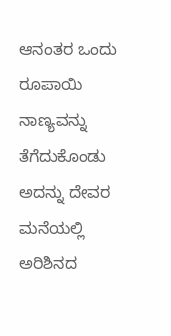ಆನಂತರ ಒಂದು ರೂಪಾಯಿ ನಾಣ್ಯವನ್ನು ತೆಗೆದುಕೊಂಡು ಅದನ್ನು ದೇವರ ಮನೆಯಲ್ಲಿ ಅರಿಶಿನದ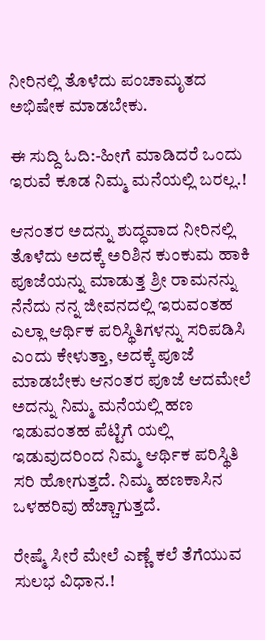ನೀರಿನಲ್ಲಿ ತೊಳೆದು ಪಂಚಾಮೃತದ ಅಭಿಷೇಕ ಮಾಡಬೇಕು.

ಈ ಸುದ್ದಿ ಓದಿ:-ಹೀಗೆ ಮಾಡಿದರೆ ಒಂದು ಇರುವೆ ಕೂಡ ನಿಮ್ಮ ಮನೆಯಲ್ಲಿ ಬರಲ್ಲ.!

ಆನಂತರ ಅದನ್ನು ಶುದ್ಧವಾದ ನೀರಿನಲ್ಲಿ ತೊಳೆದು ಅದಕ್ಕೆ ಅರಿಶಿನ ಕುಂಕುಮ ಹಾಕಿ ಪೂಜೆಯನ್ನು ಮಾಡುತ್ತ ಶ್ರೀ ರಾಮನನ್ನು ನೆನೆದು ನನ್ನ ಜೀವನದಲ್ಲಿ ಇರುವಂತಹ ಎಲ್ಲಾ ಆರ್ಥಿಕ ಪರಿಸ್ಥಿತಿಗಳನ್ನು ಸರಿಪಡಿಸಿ ಎಂದು ಕೇಳುತ್ತಾ, ಅದಕ್ಕೆ ಪೂಜೆ ಮಾಡಬೇಕು ಆನಂತರ ಪೂಜೆ ಆದಮೇಲೆ ಅದನ್ನು ನಿಮ್ಮ ಮನೆಯಲ್ಲಿ ಹಣ ಇಡುವಂತಹ ಪೆಟ್ಟಿಗೆ ಯಲ್ಲಿ ಇಡುವುದರಿಂದ ನಿಮ್ಮ ಆರ್ಥಿಕ ಪರಿಸ್ಥಿತಿ ಸರಿ ಹೋಗುತ್ತದೆ. ನಿಮ್ಮ ಹಣಕಾಸಿನ ಒಳಹರಿವು ಹೆಚ್ಚಾಗುತ್ತದೆ.

ರೇಷ್ಮೆ ಸೀರೆ ಮೇಲೆ ಎಣ್ಣೆ ಕಲೆ ತೆಗೆಯುವ ಸುಲಭ ವಿಧಾನ.!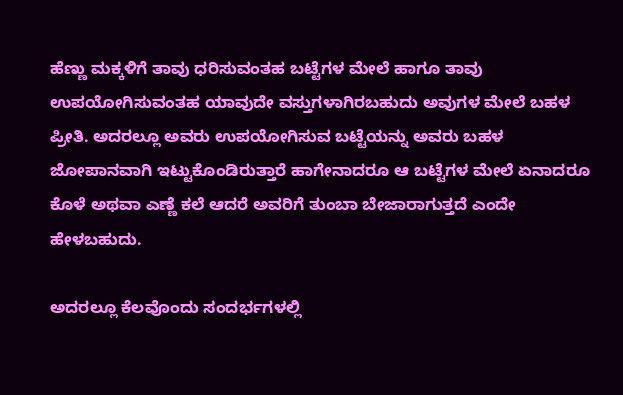ಹೆಣ್ಣು ಮಕ್ಕಳಿಗೆ ತಾವು ಧರಿಸುವಂತಹ ಬಟ್ಟೆಗಳ ಮೇಲೆ ಹಾಗೂ ತಾವು ಉಪಯೋಗಿಸುವಂತಹ ಯಾವುದೇ ವಸ್ತುಗಳಾಗಿರಬಹುದು ಅವುಗಳ ಮೇಲೆ ಬಹಳ ಪ್ರೀತಿ. ಅದರಲ್ಲೂ ಅವರು ಉಪಯೋಗಿಸುವ ಬಟ್ಟೆಯನ್ನು ಅವರು ಬಹಳ ಜೋಪಾನವಾಗಿ ಇಟ್ಟುಕೊಂಡಿರುತ್ತಾರೆ ಹಾಗೇನಾದರೂ ಆ ಬಟ್ಟೆಗಳ ಮೇಲೆ ಏನಾದರೂ ಕೊಳೆ ಅಥವಾ ಎಣ್ಣೆ ಕಲೆ ಆದರೆ ಅವರಿಗೆ ತುಂಬಾ ಬೇಜಾರಾಗುತ್ತದೆ ಎಂದೇ ಹೇಳಬಹುದು.

ಅದರಲ್ಲೂ ಕೆಲವೊಂದು ಸಂದರ್ಭಗಳಲ್ಲಿ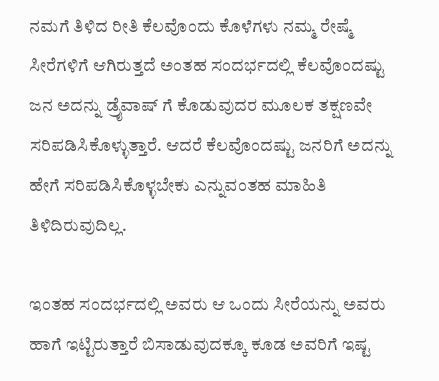ನಮಗೆ ತಿಳಿದ ರೀತಿ ಕೆಲವೊಂದು ಕೊಳೆಗಳು ನಮ್ಮ ರೇಷ್ಮೆ ಸೀರೆಗಳಿಗೆ ಆಗಿರುತ್ತದೆ ಅಂತಹ ಸಂದರ್ಭದಲ್ಲಿ ಕೆಲವೊಂದಷ್ಟು ಜನ ಅದನ್ನು ಡ್ರೈವಾಷ್ ಗೆ ಕೊಡುವುದರ ಮೂಲಕ ತಕ್ಷಣವೇ ಸರಿಪಡಿಸಿಕೊಳ್ಳುತ್ತಾರೆ. ಆದರೆ ಕೆಲವೊಂದಷ್ಟು ಜನರಿಗೆ ಅದನ್ನು ಹೇಗೆ ಸರಿಪಡಿಸಿಕೊಳ್ಳಬೇಕು ಎನ್ನುವಂತಹ ಮಾಹಿತಿ ತಿಳಿದಿರುವುದಿಲ್ಲ.

ಇಂತಹ ಸಂದರ್ಭದಲ್ಲಿ ಅವರು ಆ ಒಂದು ಸೀರೆಯನ್ನು ಅವರು ಹಾಗೆ ಇಟ್ಟಿರುತ್ತಾರೆ ಬಿಸಾಡುವುದಕ್ಕೂ ಕೂಡ ಅವರಿಗೆ ಇಷ್ಟ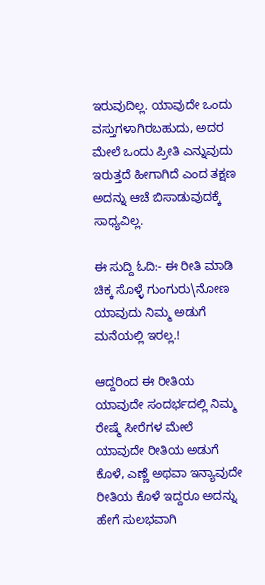ಇರುವುದಿಲ್ಲ. ಯಾವುದೇ ಒಂದು ವಸ್ತುಗಳಾಗಿರಬಹುದು, ಅದರ ಮೇಲೆ ಒಂದು ಪ್ರೀತಿ ಎನ್ನುವುದು ಇರುತ್ತದೆ ಹೀಗಾಗಿದೆ ಎಂದ ತಕ್ಷಣ ಅದನ್ನು ಆಚೆ ಬಿಸಾಡುವುದಕ್ಕೆ ಸಾಧ್ಯವಿಲ್ಲ.

ಈ ಸುದ್ದಿ ಓದಿ:- ಈ ರೀತಿ ಮಾಡಿ ಚಿಕ್ಕ ಸೊಳ್ಳೆ ಗುಂಗುರು\ನೋಣ ಯಾವುದು ನಿಮ್ಮ ಅಡುಗೆ ಮನೆಯಲ್ಲಿ ಇರಲ್ಲ.!

ಆದ್ದರಿಂದ ಈ ರೀತಿಯ ಯಾವುದೇ ಸಂದರ್ಭದಲ್ಲಿ ನಿಮ್ಮ ರೇಷ್ಮೆ ಸೀರೆಗಳ ಮೇಲೆ ಯಾವುದೇ ರೀತಿಯ ಅಡುಗೆ ಕೊಳೆ, ಎಣ್ಣೆ ಅಥವಾ ಇನ್ಯಾವುದೇ ರೀತಿಯ ಕೊಳೆ ಇದ್ದರೂ ಅದನ್ನು ಹೇಗೆ ಸುಲಭವಾಗಿ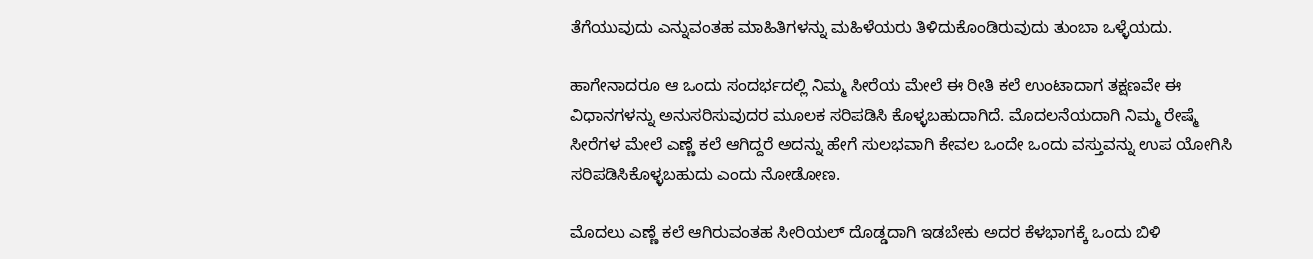ತೆಗೆಯುವುದು ಎನ್ನುವಂತಹ ಮಾಹಿತಿಗಳನ್ನು ಮಹಿಳೆಯರು ತಿಳಿದುಕೊಂಡಿರುವುದು ತುಂಬಾ ಒಳ್ಳೆಯದು.

ಹಾಗೇನಾದರೂ ಆ ಒಂದು ಸಂದರ್ಭದಲ್ಲಿ ನಿಮ್ಮ ಸೀರೆಯ ಮೇಲೆ ಈ ರೀತಿ ಕಲೆ ಉಂಟಾದಾಗ ತಕ್ಷಣವೇ ಈ ವಿಧಾನಗಳನ್ನು ಅನುಸರಿಸುವುದರ ಮೂಲಕ ಸರಿಪಡಿಸಿ ಕೊಳ್ಳಬಹುದಾಗಿದೆ. ಮೊದಲನೆಯದಾಗಿ ನಿಮ್ಮ ರೇಷ್ಮೆ ಸೀರೆಗಳ ಮೇಲೆ ಎಣ್ಣೆ ಕಲೆ ಆಗಿದ್ದರೆ ಅದನ್ನು ಹೇಗೆ ಸುಲಭವಾಗಿ ಕೇವಲ ಒಂದೇ ಒಂದು ವಸ್ತುವನ್ನು ಉಪ ಯೋಗಿಸಿ ಸರಿಪಡಿಸಿಕೊಳ್ಳಬಹುದು ಎಂದು ನೋಡೋಣ.

ಮೊದಲು ಎಣ್ಣೆ ಕಲೆ ಆಗಿರುವಂತಹ ಸೀರಿಯಲ್ ದೊಡ್ಡದಾಗಿ ಇಡಬೇಕು ಅದರ ಕೆಳಭಾಗಕ್ಕೆ ಒಂದು ಬಿಳಿ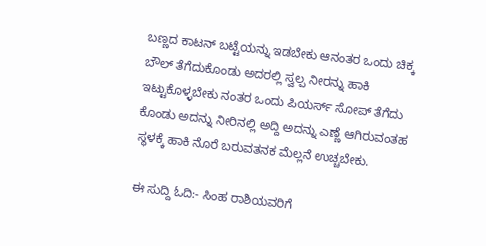ಬಣ್ಣದ ಕಾಟನ್ ಬಟ್ಟೆಯನ್ನು ಇಡಬೇಕು ಆನಂತರ ಒಂದು ಚಿಕ್ಕ ಬೌಲ್ ತೆಗೆದುಕೊಂಡು ಅದರಲ್ಲಿ ಸ್ವಲ್ಪ ನೀರನ್ನು ಹಾಕಿ ಇಟ್ಟುಕೊಳ್ಳಬೇಕು ನಂತರ ಒಂದು ಪಿಯರ್ಸ್ ಸೋಪ್ ತೆಗೆದು ಕೊಂಡು ಅದನ್ನು ನೀರಿನಲ್ಲಿ ಅದ್ದಿ ಅದನ್ನು ಎಣ್ಣೆ ಆಗಿರುವಂತಹ ಸ್ಥಳಕ್ಕೆ ಹಾಕಿ ನೊರೆ ಬರುವತನಕ ಮೆಲ್ಲನೆ ಉಚ್ಚಬೇಕು‌.

ಈ ಸುದ್ದಿ ಓದಿ:- ಸಿಂಹ ರಾಶಿಯವರಿಗೆ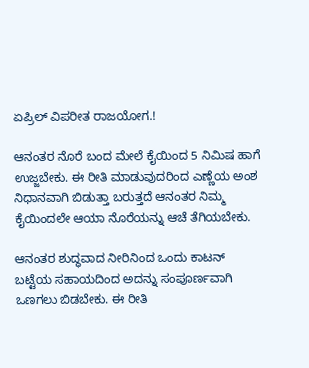ಏಪ್ರಿಲ್ ವಿಪರೀತ ರಾಜಯೋಗ.!

ಆನಂತರ ನೊರೆ ಬಂದ ಮೇಲೆ ಕೈಯಿಂದ 5 ನಿಮಿಷ ಹಾಗೆ ಉಜ್ಜಬೇಕು. ಈ ರೀತಿ ಮಾಡುವುದರಿಂದ ಎಣ್ಣೆಯ ಅಂಶ ನಿಧಾನವಾಗಿ ಬಿಡುತ್ತಾ ಬರುತ್ತದೆ ಆನಂತರ ನಿಮ್ಮ ಕೈಯಿಂದಲೇ ಆಯಾ ನೊರೆಯನ್ನು ಆಚೆ ತೆಗಿಯಬೇಕು.

ಆನಂತರ ಶುದ್ಧವಾದ ನೀರಿನಿಂದ ಒಂದು ಕಾಟನ್ ಬಟ್ಟೆಯ ಸಹಾಯದಿಂದ ಅದನ್ನು ಸಂಪೂರ್ಣವಾಗಿ ಒಣಗಲು ಬಿಡಬೇಕು. ಈ ರೀತಿ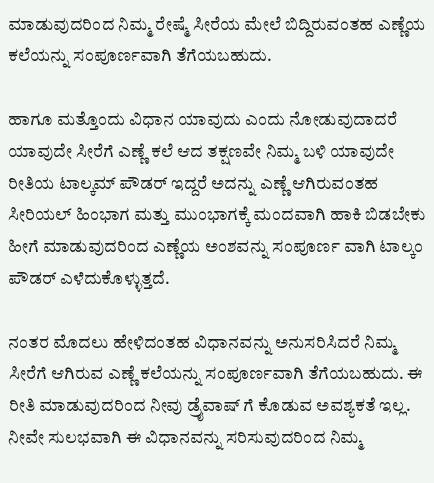ಮಾಡುವುದರಿಂದ ನಿಮ್ಮ ರೇಷ್ಮೆ ಸೀರೆಯ ಮೇಲೆ ಬಿದ್ದಿರುವಂತಹ ಎಣ್ಣೆಯ ಕಲೆಯನ್ನು ಸಂಪೂರ್ಣವಾಗಿ ತೆಗೆಯಬಹುದು.

ಹಾಗೂ ಮತ್ತೊಂದು ವಿಧಾನ ಯಾವುದು ಎಂದು ನೋಡುವುದಾದರೆ ಯಾವುದೇ ಸೀರೆಗೆ ಎಣ್ಣೆ ಕಲೆ ಆದ ತಕ್ಷಣವೇ ನಿಮ್ಮ ಬಳಿ ಯಾವುದೇ ರೀತಿಯ ಟಾಲ್ಕಮ್ ಪೌಡರ್ ಇದ್ದರೆ ಅದನ್ನು ಎಣ್ಣೆ ಆಗಿರುವಂತಹ ಸೀರಿಯಲ್ ಹಿಂಭಾಗ ಮತ್ತು ಮುಂಭಾಗಕ್ಕೆ ಮಂದವಾಗಿ ಹಾಕಿ ಬಿಡಬೇಕು ಹೀಗೆ ಮಾಡುವುದರಿಂದ ಎಣ್ಣೆಯ ಅಂಶವನ್ನು ಸಂಪೂರ್ಣ ವಾಗಿ ಟಾಲ್ಕಂ ಪೌಡರ್ ಎಳೆದುಕೊಳ್ಳುತ್ತದೆ.

ನಂತರ ಮೊದಲು ಹೇಳಿದಂತಹ ವಿಧಾನವನ್ನು ಅನುಸರಿಸಿದರೆ ನಿಮ್ಮ ಸೀರೆಗೆ ಆಗಿರುವ ಎಣ್ಣೆ ಕಲೆಯನ್ನು ಸಂಪೂರ್ಣವಾಗಿ ತೆಗೆಯಬಹುದು. ಈ ರೀತಿ ಮಾಡುವುದರಿಂದ ನೀವು ಡ್ರೈವಾಷ್ ಗೆ ಕೊಡುವ ಅವಶ್ಯಕತೆ ಇಲ್ಲ. ನೀವೇ ಸುಲಭವಾಗಿ ಈ ವಿಧಾನವನ್ನು ಸರಿಸುವುದರಿಂದ ನಿಮ್ಮ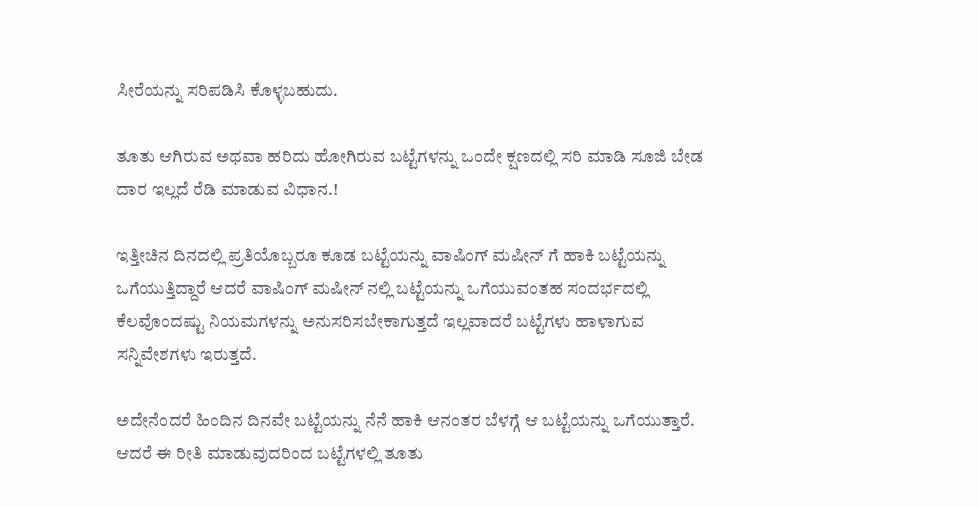ಸೀರೆಯನ್ನು ಸರಿಪಡಿಸಿ ಕೊಳ್ಳಬಹುದು.

ತೂತು ಆಗಿರುವ ಅಥವಾ ಹರಿದು ಹೋಗಿರುವ ಬಟ್ಟೆಗಳನ್ನು ಒಂದೇ ಕ್ಷಣದಲ್ಲಿ ಸರಿ ಮಾಡಿ ಸೂಜಿ ಬೇಡ ದಾರ ಇಲ್ಲದೆ ರೆಡಿ ಮಾಡುವ ವಿಧಾನ.!

ಇತ್ತೀಚಿನ ದಿನದಲ್ಲಿ ಪ್ರತಿಯೊಬ್ಬರೂ ಕೂಡ ಬಟ್ಟೆಯನ್ನು ವಾಷಿಂಗ್ ಮಷೀನ್ ಗೆ ಹಾಕಿ ಬಟ್ಟೆಯನ್ನು ಒಗೆಯುತ್ತಿದ್ದಾರೆ ಆದರೆ ವಾಷಿಂಗ್ ಮಷೀನ್ ನಲ್ಲಿ ಬಟ್ಟೆಯನ್ನು ಒಗೆಯುವಂತಹ ಸಂದರ್ಭದಲ್ಲಿ ಕೆಲವೊಂದಷ್ಟು ನಿಯಮಗಳನ್ನು ಅನುಸರಿಸಬೇಕಾಗುತ್ತದೆ ಇಲ್ಲವಾದರೆ ಬಟ್ಟೆಗಳು ಹಾಳಾಗುವ ಸನ್ನಿವೇಶಗಳು ಇರುತ್ತದೆ.

ಅದೇನೆಂದರೆ ಹಿಂದಿನ ದಿನವೇ ಬಟ್ಟೆಯನ್ನು ನೆನೆ ಹಾಕಿ ಆನಂತರ ಬೆಳಗ್ಗೆ ಆ ಬಟ್ಟೆಯನ್ನು ಒಗೆಯುತ್ತಾರೆ. ಆದರೆ ಈ ರೀತಿ ಮಾಡುವುದರಿಂದ ಬಟ್ಟೆಗಳಲ್ಲಿ ತೂತು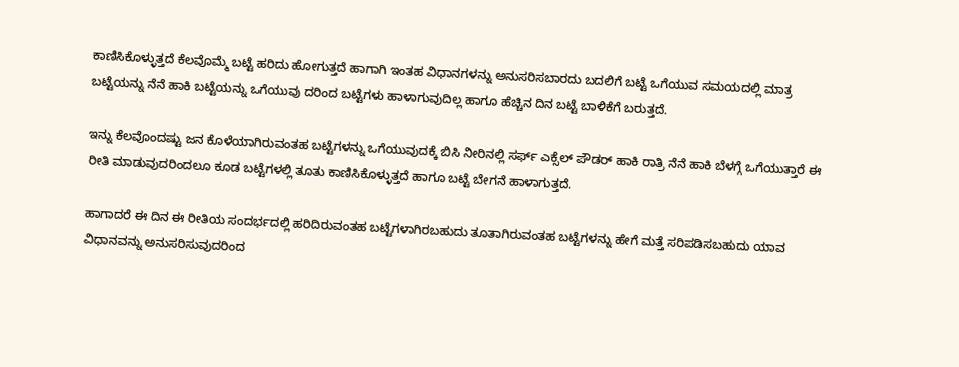ಕಾಣಿಸಿಕೊಳ್ಳುತ್ತದೆ ಕೆಲವೊಮ್ಮೆ ಬಟ್ಟೆ ಹರಿದು ಹೋಗುತ್ತದೆ ಹಾಗಾಗಿ ಇಂತಹ ವಿಧಾನಗಳನ್ನು ಅನುಸರಿಸಬಾರದು ಬದಲಿಗೆ ಬಟ್ಟೆ ಒಗೆಯುವ ಸಮಯದಲ್ಲಿ ಮಾತ್ರ ಬಟ್ಟೆಯನ್ನು ನೆನೆ ಹಾಕಿ ಬಟ್ಟೆಯನ್ನು ಒಗೆಯುವು ದರಿಂದ ಬಟ್ಟೆಗಳು ಹಾಳಾಗುವುದಿಲ್ಲ ಹಾಗೂ ಹೆಚ್ಚಿನ ದಿನ ಬಟ್ಟೆ ಬಾಳಿಕೆಗೆ ಬರುತ್ತದೆ.

ಇನ್ನು ಕೆಲವೊಂದಷ್ಟು ಜನ ಕೊಳೆಯಾಗಿರುವಂತಹ ಬಟ್ಟೆಗಳನ್ನು ಒಗೆಯುವುದಕ್ಕೆ ಬಿಸಿ ನೀರಿನಲ್ಲಿ ಸರ್ಫ್ ಎಕ್ಸೆಲ್ ಪೌಡರ್ ಹಾಕಿ ರಾತ್ರಿ ನೆನೆ ಹಾಕಿ ಬೆಳಗ್ಗೆ ಒಗೆಯುತ್ತಾರೆ ಈ ರೀತಿ ಮಾಡುವುದರಿಂದಲೂ ಕೂಡ ಬಟ್ಟೆಗಳಲ್ಲಿ ತೂತು ಕಾಣಿಸಿಕೊಳ್ಳುತ್ತದೆ ಹಾಗೂ ಬಟ್ಟೆ ಬೇಗನೆ ಹಾಳಾಗುತ್ತದೆ.

ಹಾಗಾದರೆ ಈ ದಿನ ಈ ರೀತಿಯ ಸಂದರ್ಭದಲ್ಲಿ ಹರಿದಿರುವಂತಹ ಬಟ್ಟೆಗಳಾಗಿರಬಹುದು ತೂತಾಗಿರುವಂತಹ ಬಟ್ಟೆಗಳನ್ನು ಹೇಗೆ ಮತ್ತೆ ಸರಿಪಡಿಸಬಹುದು ಯಾವ ವಿಧಾನವನ್ನು ಅನುಸರಿಸುವುದರಿಂದ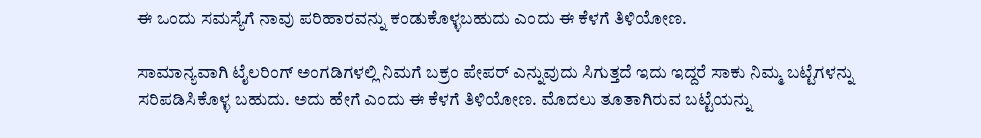ಈ ಒಂದು ಸಮಸ್ಯೆಗೆ ನಾವು ಪರಿಹಾರವನ್ನು ಕಂಡುಕೊಳ್ಳಬಹುದು ಎಂದು ಈ ಕೆಳಗೆ ತಿಳಿಯೋಣ.

ಸಾಮಾನ್ಯವಾಗಿ ಟೈಲರಿಂಗ್ ಅಂಗಡಿಗಳಲ್ಲಿ ನಿಮಗೆ ಬಕ್ರಂ ಪೇಪರ್ ಎನ್ನುವುದು ಸಿಗುತ್ತದೆ ಇದು ಇದ್ದರೆ ಸಾಕು ನಿಮ್ಮ ಬಟ್ಟೆಗಳನ್ನು ಸರಿಪಡಿಸಿಕೊಳ್ಳ ಬಹುದು. ಅದು ಹೇಗೆ ಎಂದು ಈ ಕೆಳಗೆ ತಿಳಿಯೋಣ. ಮೊದಲು ತೂತಾಗಿರುವ ಬಟ್ಟೆಯನ್ನು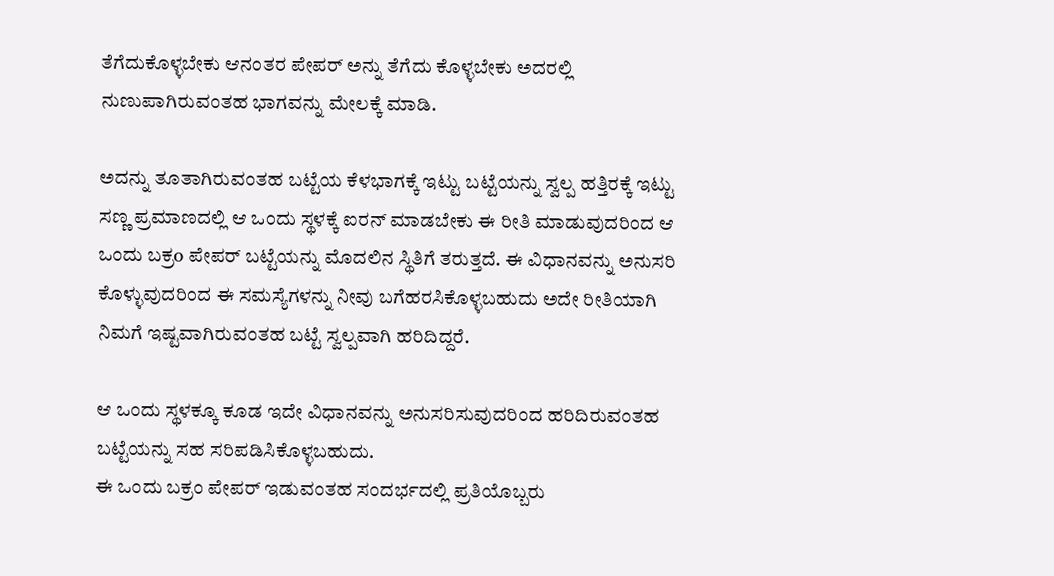ತೆಗೆದುಕೊಳ್ಳಬೇಕು ಆನಂತರ ಪೇಪರ್ ಅನ್ನು ತೆಗೆದು ಕೊಳ್ಳಬೇಕು ಅದರಲ್ಲಿ ನುಣುಪಾಗಿರುವಂತಹ ಭಾಗವನ್ನು ಮೇಲಕ್ಕೆ ಮಾಡಿ.

ಅದನ್ನು ತೂತಾಗಿರುವಂತಹ ಬಟ್ಟೆಯ ಕೆಳಭಾಗಕ್ಕೆ ಇಟ್ಟು ಬಟ್ಟೆಯನ್ನು ಸ್ವಲ್ಪ ಹತ್ತಿರಕ್ಕೆ ಇಟ್ಟು ಸಣ್ಣ ಪ್ರಮಾಣದಲ್ಲಿ ಆ ಒಂದು ಸ್ಥಳಕ್ಕೆ ಐರನ್ ಮಾಡಬೇಕು ಈ ರೀತಿ ಮಾಡುವುದರಿಂದ ಆ ಒಂದು ಬಕ್ರo ಪೇಪರ್ ಬಟ್ಟೆಯನ್ನು ಮೊದಲಿನ ಸ್ಥಿತಿಗೆ ತರುತ್ತದೆ. ಈ ವಿಧಾನವನ್ನು ಅನುಸರಿ ಕೊಳ್ಳುವುದರಿಂದ ಈ ಸಮಸ್ಯೆಗಳನ್ನು ನೀವು ಬಗೆಹರಸಿಕೊಳ್ಳಬಹುದು ಅದೇ ರೀತಿಯಾಗಿ ನಿಮಗೆ ಇಷ್ಟವಾಗಿರುವಂತಹ ಬಟ್ಟೆ ಸ್ವಲ್ಪವಾಗಿ ಹರಿದಿದ್ದರೆ.

ಆ ಒಂದು ಸ್ಥಳಕ್ಕೂ ಕೂಡ ಇದೇ ವಿಧಾನವನ್ನು ಅನುಸರಿಸುವುದರಿಂದ ಹರಿದಿರುವಂತಹ ಬಟ್ಟೆಯನ್ನು ಸಹ ಸರಿಪಡಿಸಿಕೊಳ್ಳಬಹುದು.
ಈ ಒಂದು ಬಕ್ರಂ ಪೇಪರ್ ಇಡುವಂತಹ ಸಂದರ್ಭದಲ್ಲಿ ಪ್ರತಿಯೊಬ್ಬರು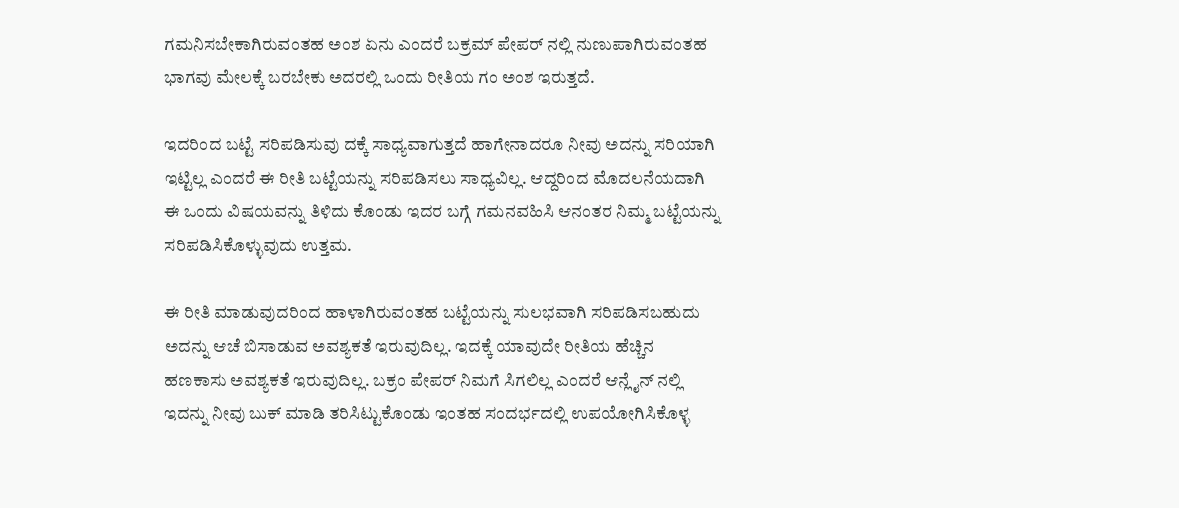ಗಮನಿಸಬೇಕಾಗಿರುವಂತಹ ಅಂಶ ಏನು ಎಂದರೆ ಬಕ್ರಮ್ ಪೇಪರ್ ನಲ್ಲಿ ನುಣುಪಾಗಿರುವಂತಹ ಭಾಗವು ಮೇಲಕ್ಕೆ ಬರಬೇಕು ಅದರಲ್ಲಿ ಒಂದು ರೀತಿಯ ಗಂ ಅಂಶ ಇರುತ್ತದೆ.

ಇದರಿಂದ ಬಟ್ಟೆ ಸರಿಪಡಿಸುವು ದಕ್ಕೆ ಸಾಧ್ಯವಾಗುತ್ತದೆ ಹಾಗೇನಾದರೂ ನೀವು ಅದನ್ನು ಸರಿಯಾಗಿ ಇಟ್ಟಿಲ್ಲ ಎಂದರೆ ಈ ರೀತಿ ಬಟ್ಟೆಯನ್ನು ಸರಿಪಡಿಸಲು ಸಾಧ್ಯವಿಲ್ಲ. ಆದ್ದರಿಂದ ಮೊದಲನೆಯದಾಗಿ ಈ ಒಂದು ವಿಷಯವನ್ನು ತಿಳಿದು ಕೊಂಡು ಇದರ ಬಗ್ಗೆ ಗಮನವಹಿಸಿ ಆನಂತರ ನಿಮ್ಮ ಬಟ್ಟೆಯನ್ನು ಸರಿಪಡಿಸಿಕೊಳ್ಳುವುದು ಉತ್ತಮ.

ಈ ರೀತಿ ಮಾಡುವುದರಿಂದ ಹಾಳಾಗಿರುವಂತಹ ಬಟ್ಟೆಯನ್ನು ಸುಲಭವಾಗಿ ಸರಿಪಡಿಸಬಹುದು ಅದನ್ನು ಆಚೆ ಬಿಸಾಡುವ ಅವಶ್ಯಕತೆ ಇರುವುದಿಲ್ಲ. ಇದಕ್ಕೆ ಯಾವುದೇ ರೀತಿಯ ಹೆಚ್ಚಿನ ಹಣಕಾಸು ಅವಶ್ಯಕತೆ ಇರುವುದಿಲ್ಲ. ಬಕ್ರಂ ಪೇಪರ್ ನಿಮಗೆ ಸಿಗಲಿಲ್ಲ ಎಂದರೆ ಆನ್ಲೈನ್ ನಲ್ಲಿ ಇದನ್ನು ನೀವು ಬುಕ್ ಮಾಡಿ ತರಿಸಿಟ್ಟುಕೊಂಡು ಇಂತಹ ಸಂದರ್ಭದಲ್ಲಿ ಉಪಯೋಗಿಸಿಕೊಳ್ಳ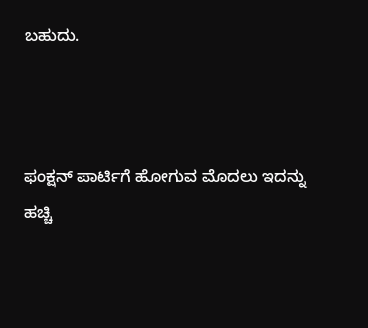ಬಹುದು.



ಫಂಕ್ಷನ್‌ ಪಾರ್ಟಿಗೆ ಹೋಗುವ ಮೊದಲು ಇದನ್ನು ಹಚ್ಚಿ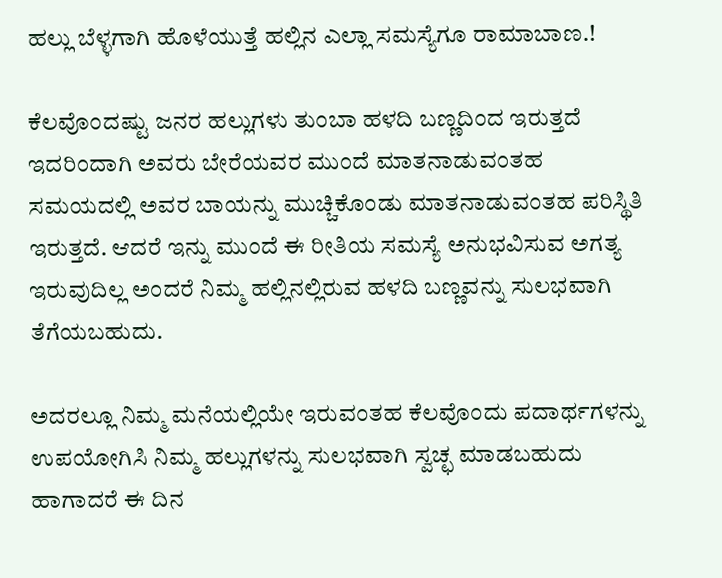ಹಲ್ಲು ಬೆಳ್ಳಗಾಗಿ ಹೊಳೆಯುತ್ತೆ ಹಲ್ಲಿನ ಎಲ್ಲಾ ಸಮಸ್ಯೆಗೂ ರಾಮಾಬಾಣ.!

ಕೆಲವೊಂದಷ್ಟು ಜನರ ಹಲ್ಲುಗಳು ತುಂಬಾ ಹಳದಿ ಬಣ್ಣದಿಂದ ಇರುತ್ತದೆ ಇದರಿಂದಾಗಿ ಅವರು ಬೇರೆಯವರ ಮುಂದೆ ಮಾತನಾಡುವಂತಹ ಸಮಯದಲ್ಲಿ ಅವರ ಬಾಯನ್ನು ಮುಚ್ಚಿಕೊಂಡು ಮಾತನಾಡುವಂತಹ ಪರಿಸ್ಥಿತಿ ಇರುತ್ತದೆ. ಆದರೆ ಇನ್ನು ಮುಂದೆ ಈ ರೀತಿಯ ಸಮಸ್ಯೆ ಅನುಭವಿಸುವ ಅಗತ್ಯ ಇರುವುದಿಲ್ಲ ಅಂದರೆ ನಿಮ್ಮ ಹಲ್ಲಿನಲ್ಲಿರುವ ಹಳದಿ ಬಣ್ಣವನ್ನು ಸುಲಭವಾಗಿ ತೆಗೆಯಬಹುದು.

ಅದರಲ್ಲೂ ನಿಮ್ಮ ಮನೆಯಲ್ಲಿಯೇ ಇರುವಂತಹ ಕೆಲವೊಂದು ಪದಾರ್ಥಗಳನ್ನು ಉಪಯೋಗಿಸಿ ನಿಮ್ಮ ಹಲ್ಲುಗಳನ್ನು ಸುಲಭವಾಗಿ ಸ್ವಚ್ಛ ಮಾಡಬಹುದು ಹಾಗಾದರೆ ಈ ದಿನ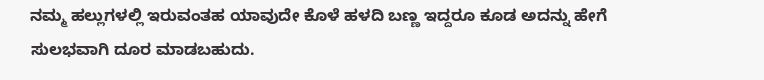ನಮ್ಮ ಹಲ್ಲುಗಳಲ್ಲಿ ಇರುವಂತಹ ಯಾವುದೇ ಕೊಳೆ ಹಳದಿ ಬಣ್ಣ ಇದ್ದರೂ ಕೂಡ ಅದನ್ನು ಹೇಗೆ ಸುಲಭವಾಗಿ ದೂರ ಮಾಡಬಹುದು.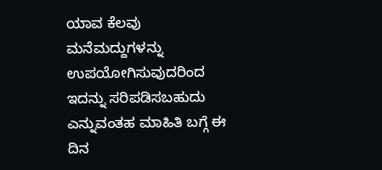ಯಾವ ಕೆಲವು ಮನೆಮದ್ದುಗಳನ್ನು ಉಪಯೋಗಿಸುವುದರಿಂದ ಇದನ್ನು ಸರಿಪಡಿಸಬಹುದು ಎನ್ನುವಂತಹ ಮಾಹಿತಿ ಬಗ್ಗೆ ಈ ದಿನ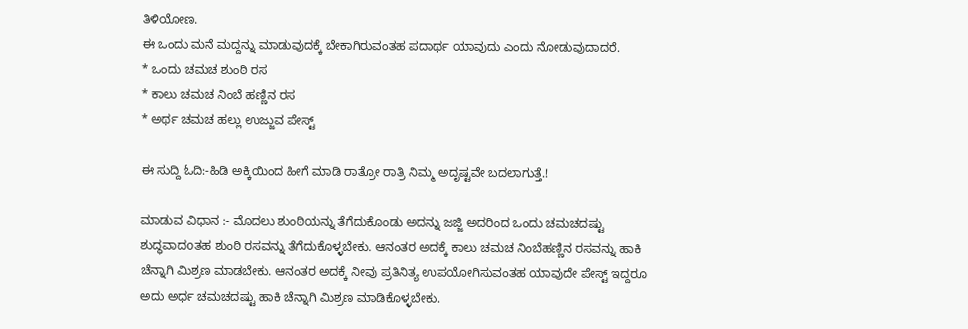ತಿಳಿಯೋಣ.
ಈ ಒಂದು ಮನೆ ಮದ್ದನ್ನು ಮಾಡುವುದಕ್ಕೆ ಬೇಕಾಗಿರುವಂತಹ ಪದಾರ್ಥ ಯಾವುದು ಎಂದು ನೋಡುವುದಾದರೆ.
* ಒಂದು ಚಮಚ ಶುಂಠಿ ರಸ
* ಕಾಲು ಚಮಚ ನಿಂಬೆ ಹಣ್ಣಿನ ರಸ
* ಅರ್ಥ ಚಮಚ ಹಲ್ಲು ಉಜ್ಜುವ ಪೇಸ್ಟ್

ಈ ಸುದ್ದಿ ಓದಿ:-ಹಿಡಿ ಅಕ್ಕಿಯಿಂದ ಹೀಗೆ ಮಾಡಿ ರಾತ್ರೋ ರಾತ್ರಿ ನಿಮ್ಮ ಅದೃಷ್ಟವೇ ಬದಲಾಗುತ್ತೆ.!

ಮಾಡುವ ವಿಧಾನ :- ಮೊದಲು ಶುಂಠಿಯನ್ನು ತೆಗೆದುಕೊಂಡು ಅದನ್ನು ಜಜ್ಜಿ ಅದರಿಂದ ಒಂದು ಚಮಚದಷ್ಟು ಶುದ್ಧವಾದoತಹ ಶುಂಠಿ ರಸವನ್ನು ತೆಗೆದುಕೊಳ್ಳಬೇಕು. ಆನಂತರ ಅದಕ್ಕೆ ಕಾಲು ಚಮಚ ನಿಂಬೆಹಣ್ಣಿನ ರಸವನ್ನು ಹಾಕಿ ಚೆನ್ನಾಗಿ ಮಿಶ್ರಣ ಮಾಡಬೇಕು. ಆನಂತರ ಅದಕ್ಕೆ ನೀವು ಪ್ರತಿನಿತ್ಯ ಉಪಯೋಗಿಸುವಂತಹ ಯಾವುದೇ ಪೇಸ್ಟ್ ಇದ್ದರೂ ಅದು ಅರ್ಧ ಚಮಚದಷ್ಟು ಹಾಕಿ ಚೆನ್ನಾಗಿ ಮಿಶ್ರಣ ಮಾಡಿಕೊಳ್ಳಬೇಕು.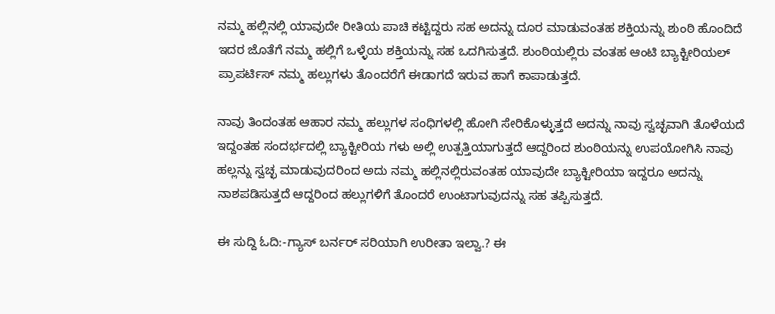ನಮ್ಮ ಹಲ್ಲಿನಲ್ಲಿ ಯಾವುದೇ ರೀತಿಯ ಪಾಚಿ ಕಟ್ಟಿದ್ದರು ಸಹ ಅದನ್ನು ದೂರ ಮಾಡುವಂತಹ ಶಕ್ತಿಯನ್ನು ಶುಂಠಿ ಹೊಂದಿದೆ ಇದರ ಜೊತೆಗೆ ನಮ್ಮ ಹಲ್ಲಿಗೆ ಒಳ್ಳೆಯ ಶಕ್ತಿಯನ್ನು ಸಹ ಒದಗಿಸುತ್ತದೆ. ಶುಂಠಿಯಲ್ಲಿರು ವಂತಹ ಆಂಟಿ ಬ್ಯಾಕ್ಟೀರಿಯಲ್ ಪ್ರಾಪರ್ಟಿಸ್ ನಮ್ಮ ಹಲ್ಲುಗಳು ತೊಂದರೆಗೆ ಈಡಾಗದೆ ಇರುವ ಹಾಗೆ ಕಾಪಾಡುತ್ತದೆ.

ನಾವು ತಿಂದಂತಹ ಆಹಾರ ನಮ್ಮ ಹಲ್ಲುಗಳ ಸಂಧಿಗಳಲ್ಲಿ ಹೋಗಿ ಸೇರಿಕೊಳ್ಳುತ್ತದೆ ಅದನ್ನು ನಾವು ಸ್ವಚ್ಛವಾಗಿ ತೊಳೆಯದೆ ಇದ್ದಂತಹ ಸಂದರ್ಭದಲ್ಲಿ ಬ್ಯಾಕ್ಟೀರಿಯ ಗಳು ಅಲ್ಲಿ ಉತ್ಪತ್ತಿಯಾಗುತ್ತದೆ ಆದ್ದರಿಂದ ಶುಂಠಿಯನ್ನು ಉಪಯೋಗಿಸಿ ನಾವು ಹಲ್ಲನ್ನು ಸ್ವಚ್ಛ ಮಾಡುವುದರಿಂದ ಅದು ನಮ್ಮ ಹಲ್ಲಿನಲ್ಲಿರುವಂತಹ ಯಾವುದೇ ಬ್ಯಾಕ್ಟೀರಿಯಾ ಇದ್ದರೂ ಅದನ್ನು ನಾಶಪಡಿಸುತ್ತದೆ ಆದ್ದರಿಂದ ಹಲ್ಲುಗಳಿಗೆ ತೊಂದರೆ ಉಂಟಾಗುವುದನ್ನು ಸಹ ತಪ್ಪಿಸುತ್ತದೆ.

ಈ ಸುದ್ದಿ ಓದಿ:-ಗ್ಯಾಸ್ ಬರ್ನರ್ ಸರಿಯಾಗಿ ಉರೀತಾ ಇಲ್ವಾ.? ಈ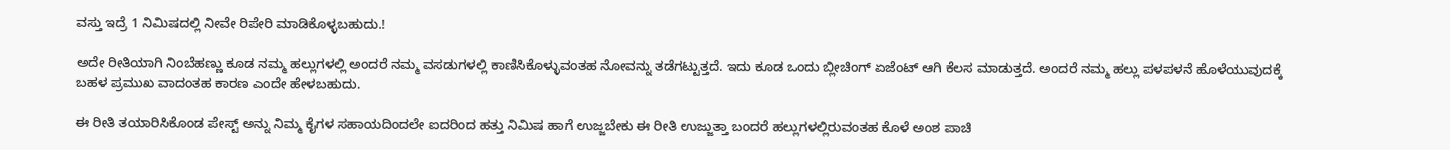ವಸ್ತು ಇದ್ರೆ 1 ನಿಮಿಷದಲ್ಲಿ ನೀವೇ ರಿಪೇರಿ ಮಾಡಿಕೊಳ್ಳಬಹುದು.!

ಅದೇ ರೀತಿಯಾಗಿ ನಿಂಬೆಹಣ್ಣು ಕೂಡ ನಮ್ಮ ಹಲ್ಲುಗಳಲ್ಲಿ ಅಂದರೆ ನಮ್ಮ ವಸಡುಗಳಲ್ಲಿ ಕಾಣಿಸಿಕೊಳ್ಳುವಂತಹ ನೋವನ್ನು ತಡೆಗಟ್ಟುತ್ತದೆ. ಇದು ಕೂಡ ಒಂದು ಬ್ಲೀಚಿಂಗ್ ಏಜೆಂಟ್ ಆಗಿ ಕೆಲಸ ಮಾಡುತ್ತದೆ. ಅಂದರೆ ನಮ್ಮ ಹಲ್ಲು ಪಳಪಳನೆ ಹೊಳೆಯುವುದಕ್ಕೆ ಬಹಳ ಪ್ರಮುಖ ವಾದಂತಹ ಕಾರಣ ಎಂದೇ ಹೇಳಬಹುದು.

ಈ ರೀತಿ ತಯಾರಿಸಿಕೊಂಡ ಪೇಸ್ಟ್ ಅನ್ನು ನಿಮ್ಮ ಕೈಗಳ ಸಹಾಯದಿಂದಲೇ ಐದರಿಂದ ಹತ್ತು ನಿಮಿಷ ಹಾಗೆ ಉಜ್ಜಬೇಕು ಈ ರೀತಿ ಉಜ್ಜುತ್ತಾ ಬಂದರೆ ಹಲ್ಲುಗಳಲ್ಲಿರುವಂತಹ ಕೊಳೆ ಅಂಶ ಪಾಚಿ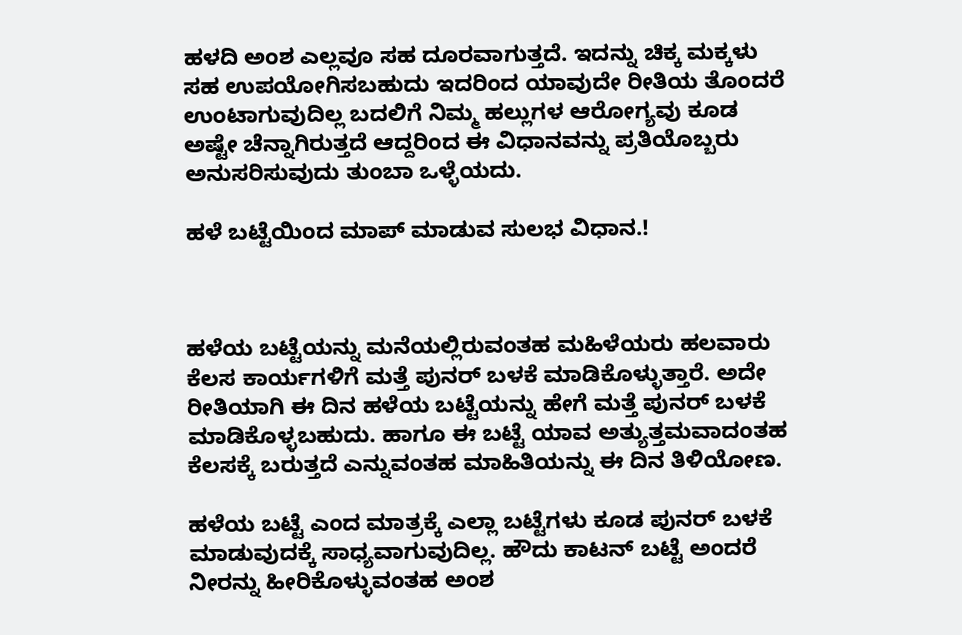ಹಳದಿ ಅಂಶ ಎಲ್ಲವೂ ಸಹ ದೂರವಾಗುತ್ತದೆ. ಇದನ್ನು ಚಿಕ್ಕ ಮಕ್ಕಳು ಸಹ ಉಪಯೋಗಿಸಬಹುದು ಇದರಿಂದ ಯಾವುದೇ ರೀತಿಯ ತೊಂದರೆ ಉಂಟಾಗುವುದಿಲ್ಲ ಬದಲಿಗೆ ನಿಮ್ಮ ಹಲ್ಲುಗಳ ಆರೋಗ್ಯವು ಕೂಡ ಅಷ್ಟೇ ಚೆನ್ನಾಗಿರುತ್ತದೆ ಆದ್ದರಿಂದ ಈ ವಿಧಾನವನ್ನು ಪ್ರತಿಯೊಬ್ಬರು ಅನುಸರಿಸುವುದು ತುಂಬಾ ಒಳ್ಳೆಯದು.

ಹಳೆ ಬಟ್ಟೆಯಿಂದ ಮಾಪ್ ಮಾಡುವ ಸುಲಭ ವಿಧಾನ.!



ಹಳೆಯ ಬಟ್ಟೆಯನ್ನು ಮನೆಯಲ್ಲಿರುವಂತಹ ಮಹಿಳೆಯರು ಹಲವಾರು ಕೆಲಸ ಕಾರ್ಯಗಳಿಗೆ ಮತ್ತೆ ಪುನರ್ ಬಳಕೆ ಮಾಡಿಕೊಳ್ಳುತ್ತಾರೆ. ಅದೇ ರೀತಿಯಾಗಿ ಈ ದಿನ ಹಳೆಯ ಬಟ್ಟೆಯನ್ನು ಹೇಗೆ ಮತ್ತೆ ಪುನರ್ ಬಳಕೆ ಮಾಡಿಕೊಳ್ಳಬಹುದು. ಹಾಗೂ ಈ ಬಟ್ಟೆ ಯಾವ ಅತ್ಯುತ್ತಮವಾದಂತಹ ಕೆಲಸಕ್ಕೆ ಬರುತ್ತದೆ ಎನ್ನುವಂತಹ ಮಾಹಿತಿಯನ್ನು ಈ ದಿನ ತಿಳಿಯೋಣ.

ಹಳೆಯ ಬಟ್ಟೆ ಎಂದ ಮಾತ್ರಕ್ಕೆ ಎಲ್ಲಾ ಬಟ್ಟೆಗಳು ಕೂಡ ಪುನರ್ ಬಳಕೆ ಮಾಡುವುದಕ್ಕೆ ಸಾಧ್ಯವಾಗುವುದಿಲ್ಲ. ಹೌದು ಕಾಟನ್ ಬಟ್ಟೆ ಅಂದರೆ ನೀರನ್ನು ಹೀರಿಕೊಳ್ಳುವಂತಹ ಅಂಶ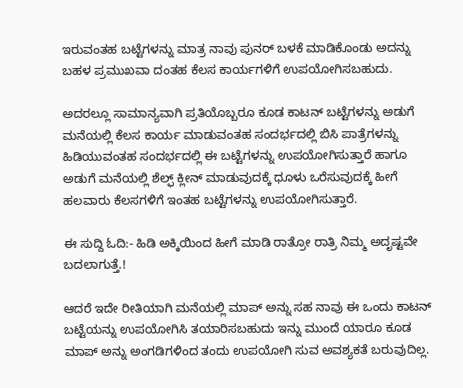ಇರುವಂತಹ ಬಟ್ಟೆಗಳನ್ನು ಮಾತ್ರ ನಾವು ಪುನರ್ ಬಳಕೆ ಮಾಡಿಕೊಂಡು ಅದನ್ನು ಬಹಳ ಪ್ರಮುಖವಾ ದಂತಹ ಕೆಲಸ ಕಾರ್ಯಗಳಿಗೆ ಉಪಯೋಗಿಸಬಹುದು.

ಅದರಲ್ಲೂ ಸಾಮಾನ್ಯವಾಗಿ ಪ್ರತಿಯೊಬ್ಬರೂ ಕೂಡ ಕಾಟನ್ ಬಟ್ಟೆಗಳನ್ನು ಅಡುಗೆ ಮನೆಯಲ್ಲಿ ಕೆಲಸ ಕಾರ್ಯ ಮಾಡುವಂತಹ ಸಂದರ್ಭದಲ್ಲಿ ಬಿಸಿ ಪಾತ್ರೆಗಳನ್ನು ಹಿಡಿಯುವಂತಹ ಸಂದರ್ಭದಲ್ಲಿ ಈ ಬಟ್ಟೆಗಳನ್ನು ಉಪಯೋಗಿಸುತ್ತಾರೆ ಹಾಗೂ ಅಡುಗೆ ಮನೆಯಲ್ಲಿ ಶೆಲ್ಫ್ ಕ್ಲೀನ್ ಮಾಡುವುದಕ್ಕೆ ಧೂಳು ಒರೆಸುವುದಕ್ಕೆ ಹೀಗೆ ಹಲವಾರು ಕೆಲಸಗಳಿಗೆ ಇಂತಹ ಬಟ್ಟೆಗಳನ್ನು ಉಪಯೋಗಿಸುತ್ತಾರೆ.

ಈ ಸುದ್ದಿ ಓದಿ:- ಹಿಡಿ ಅಕ್ಕಿಯಿಂದ ಹೀಗೆ ಮಾಡಿ ರಾತ್ರೋ ರಾತ್ರಿ ನಿಮ್ಮ ಅದೃಷ್ಟವೇ ಬದಲಾಗುತ್ತೆ.!

ಆದರೆ ಇದೇ ರೀತಿಯಾಗಿ ಮನೆಯಲ್ಲಿ ಮಾಪ್ ಅನ್ನು ಸಹ ನಾವು ಈ ಒಂದು ಕಾಟನ್ ಬಟ್ಟೆಯನ್ನು ಉಪಯೋಗಿಸಿ ತಯಾರಿಸಬಹುದು ಇನ್ನು ಮುಂದೆ ಯಾರೂ ಕೂಡ ಮಾಪ್ ಅನ್ನು ಅಂಗಡಿಗಳಿಂದ ತಂದು ಉಪಯೋಗಿ ಸುವ ಅವಶ್ಯಕತೆ ಬರುವುದಿಲ್ಲ.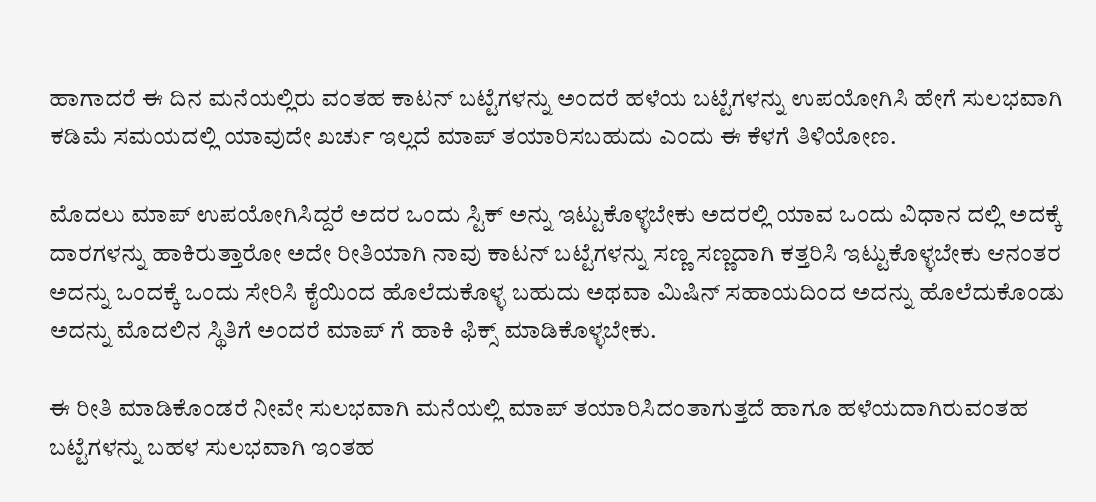ಹಾಗಾದರೆ ಈ ದಿನ ಮನೆಯಲ್ಲಿರು ವಂತಹ ಕಾಟನ್ ಬಟ್ಟೆಗಳನ್ನು ಅಂದರೆ ಹಳೆಯ ಬಟ್ಟೆಗಳನ್ನು ಉಪಯೋಗಿಸಿ ಹೇಗೆ ಸುಲಭವಾಗಿ ಕಡಿಮೆ ಸಮಯದಲ್ಲಿ ಯಾವುದೇ ಖರ್ಚು ಇಲ್ಲದೆ ಮಾಪ್ ತಯಾರಿಸಬಹುದು ಎಂದು ಈ ಕೆಳಗೆ ತಿಳಿಯೋಣ.

ಮೊದಲು ಮಾಪ್ ಉಪಯೋಗಿಸಿದ್ದರೆ ಅದರ ಒಂದು ಸ್ಟಿಕ್ ಅನ್ನು ಇಟ್ಟುಕೊಳ್ಳಬೇಕು ಅದರಲ್ಲಿ ಯಾವ ಒಂದು ವಿಧಾನ ದಲ್ಲಿ ಅದಕ್ಕೆ ದಾರಗಳನ್ನು ಹಾಕಿರುತ್ತಾರೋ ಅದೇ ರೀತಿಯಾಗಿ ನಾವು ಕಾಟನ್ ಬಟ್ಟೆಗಳನ್ನು ಸಣ್ಣ ಸಣ್ಣದಾಗಿ ಕತ್ತರಿಸಿ ಇಟ್ಟುಕೊಳ್ಳಬೇಕು ಆನಂತರ ಅದನ್ನು ಒಂದಕ್ಕೆ ಒಂದು ಸೇರಿಸಿ ಕೈಯಿಂದ ಹೊಲೆದುಕೊಳ್ಳ ಬಹುದು ಅಥವಾ ಮಿಷಿನ್ ಸಹಾಯದಿಂದ ಅದನ್ನು ಹೊಲೆದುಕೊಂಡು ಅದನ್ನು ಮೊದಲಿನ ಸ್ಥಿತಿಗೆ ಅಂದರೆ ಮಾಪ್ ಗೆ ಹಾಕಿ ಫಿಕ್ಸ್ ಮಾಡಿಕೊಳ್ಳಬೇಕು.

ಈ ರೀತಿ ಮಾಡಿಕೊಂಡರೆ ನೀವೇ ಸುಲಭವಾಗಿ ಮನೆಯಲ್ಲಿ ಮಾಪ್ ತಯಾರಿಸಿದಂತಾಗುತ್ತದೆ ಹಾಗೂ ಹಳೆಯದಾಗಿರುವಂತಹ ಬಟ್ಟೆಗಳನ್ನು ಬಹಳ ಸುಲಭವಾಗಿ ಇಂತಹ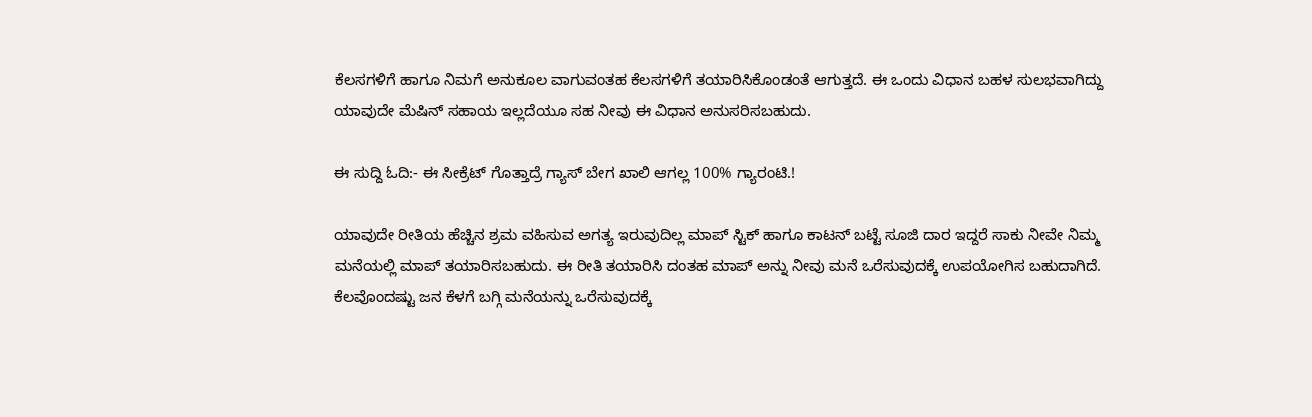ಕೆಲಸಗಳಿಗೆ ಹಾಗೂ ನಿಮಗೆ ಅನುಕೂಲ ವಾಗುವಂತಹ ಕೆಲಸಗಳಿಗೆ ತಯಾರಿಸಿಕೊಂಡಂತೆ ಆಗುತ್ತದೆ. ಈ ಒಂದು ವಿಧಾನ ಬಹಳ ಸುಲಭವಾಗಿದ್ದು ಯಾವುದೇ ಮೆಷಿನ್ ಸಹಾಯ ಇಲ್ಲದೆಯೂ ಸಹ ನೀವು ಈ ವಿಧಾನ ಅನುಸರಿಸಬಹುದು.

ಈ ಸುದ್ದಿ ಓದಿ:- ಈ ಸೀಕ್ರೆಟ್ ಗೊತ್ತಾದ್ರೆ ಗ್ಯಾಸ್ ಬೇಗ ಖಾಲಿ ಆಗಲ್ಲ 100% ಗ್ಯಾರಂಟಿ.!

ಯಾವುದೇ ರೀತಿಯ ಹೆಚ್ಚಿನ ಶ್ರಮ ವಹಿಸುವ ಅಗತ್ಯ ಇರುವುದಿಲ್ಲ ಮಾಪ್ ಸ್ಟಿಕ್ ಹಾಗೂ ಕಾಟನ್ ಬಟ್ಟೆ ಸೂಜಿ ದಾರ ಇದ್ದರೆ ಸಾಕು ನೀವೇ ನಿಮ್ಮ ಮನೆಯಲ್ಲಿ ಮಾಪ್ ತಯಾರಿಸಬಹುದು. ಈ ರೀತಿ ತಯಾರಿಸಿ ದಂತಹ ಮಾಪ್ ಅನ್ನು ನೀವು ಮನೆ ಒರೆಸುವುದಕ್ಕೆ ಉಪಯೋಗಿಸ ಬಹುದಾಗಿದೆ. ಕೆಲವೊಂದಷ್ಟು ಜನ ಕೆಳಗೆ ಬಗ್ಗಿ ಮನೆಯನ್ನು ಒರೆಸುವುದಕ್ಕೆ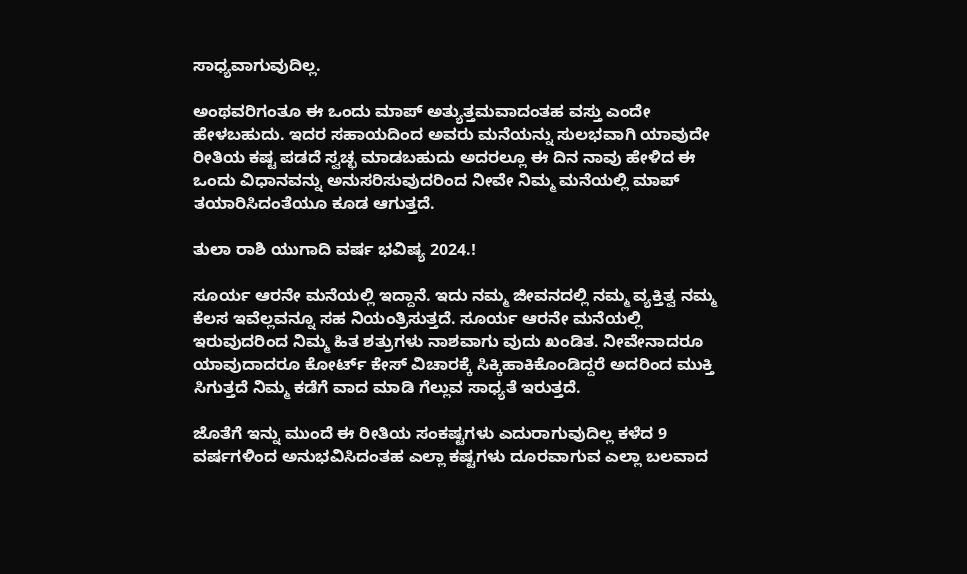ಸಾಧ್ಯವಾಗುವುದಿಲ್ಲ.

ಅಂಥವರಿಗಂತೂ ಈ ಒಂದು ಮಾಪ್ ಅತ್ಯುತ್ತಮವಾದಂತಹ ವಸ್ತು ಎಂದೇ ಹೇಳಬಹುದು. ಇದರ ಸಹಾಯದಿಂದ ಅವರು ಮನೆಯನ್ನು ಸುಲಭವಾಗಿ ಯಾವುದೇ ರೀತಿಯ ಕಷ್ಟ ಪಡದೆ ಸ್ವಚ್ಛ ಮಾಡಬಹುದು ಅದರಲ್ಲೂ ಈ ದಿನ ನಾವು ಹೇಳಿದ ಈ ಒಂದು ವಿಧಾನವನ್ನು ಅನುಸರಿಸುವುದರಿಂದ ನೀವೇ ನಿಮ್ಮ ಮನೆಯಲ್ಲಿ ಮಾಪ್ ತಯಾರಿಸಿದಂತೆಯೂ ಕೂಡ ಆಗುತ್ತದೆ.

ತುಲಾ ರಾಶಿ ಯುಗಾದಿ ವರ್ಷ ಭವಿಷ್ಯ 2024.!

ಸೂರ್ಯ ಆರನೇ ಮನೆಯಲ್ಲಿ ಇದ್ದಾನೆ. ಇದು ನಮ್ಮ ಜೀವನದಲ್ಲಿ ನಮ್ಮ ವ್ಯಕ್ತಿತ್ವ ನಮ್ಮ ಕೆಲಸ ಇವೆಲ್ಲವನ್ನೂ ಸಹ ನಿಯಂತ್ರಿಸುತ್ತದೆ. ಸೂರ್ಯ ಆರನೇ ಮನೆಯಲ್ಲಿ ಇರುವುದರಿಂದ ನಿಮ್ಮ ಹಿತ ಶತ್ರುಗಳು ನಾಶವಾಗು ವುದು ಖಂಡಿತ. ನೀವೇನಾದರೂ ಯಾವುದಾದರೂ ಕೋರ್ಟ್ ಕೇಸ್ ವಿಚಾರಕ್ಕೆ ಸಿಕ್ಕಿಹಾಕಿಕೊಂಡಿದ್ದರೆ ಅದರಿಂದ ಮುಕ್ತಿ ಸಿಗುತ್ತದೆ ನಿಮ್ಮ ಕಡೆಗೆ ವಾದ ಮಾಡಿ ಗೆಲ್ಲುವ ಸಾಧ್ಯತೆ ಇರುತ್ತದೆ.

ಜೊತೆಗೆ ಇನ್ನು ಮುಂದೆ ಈ ರೀತಿಯ ಸಂಕಷ್ಟಗಳು ಎದುರಾಗುವುದಿಲ್ಲ ಕಳೆದ 9 ವರ್ಷಗಳಿಂದ ಅನುಭವಿಸಿದಂತಹ ಎಲ್ಲಾ ಕಷ್ಟಗಳು ದೂರವಾಗುವ ಎಲ್ಲಾ ಬಲವಾದ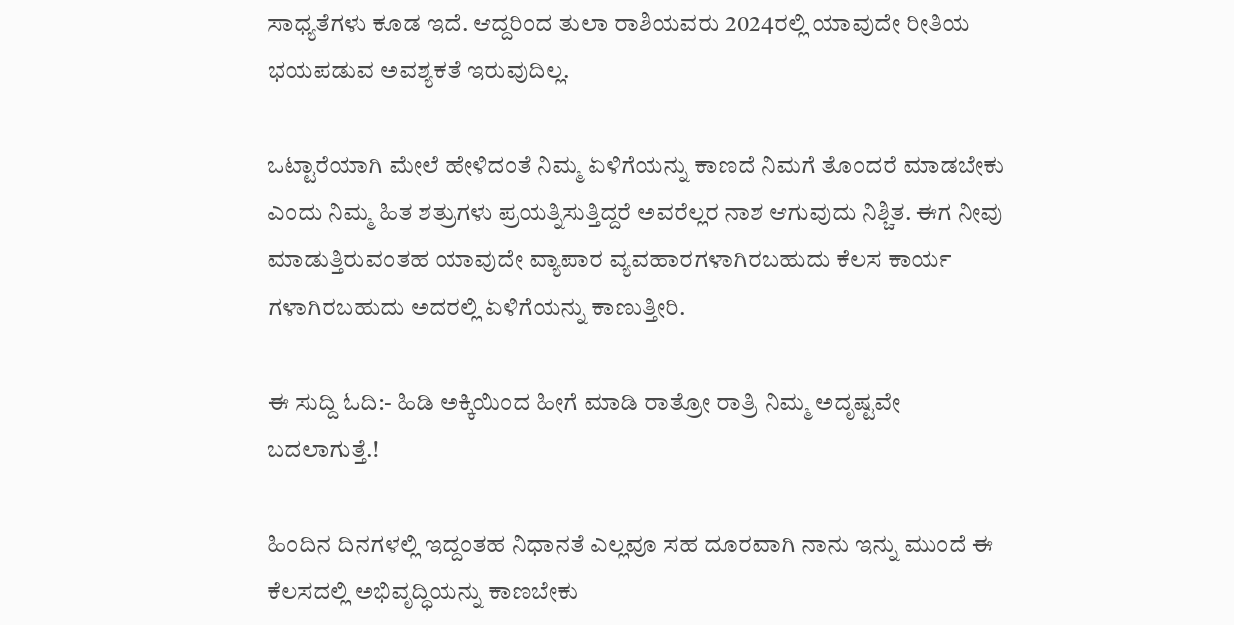ಸಾಧ್ಯತೆಗಳು ಕೂಡ ಇದೆ. ಆದ್ದರಿಂದ ತುಲಾ ರಾಶಿಯವರು 2024ರಲ್ಲಿ ಯಾವುದೇ ರೀತಿಯ ಭಯಪಡುವ ಅವಶ್ಯಕತೆ ಇರುವುದಿಲ್ಲ.

ಒಟ್ಟಾರೆಯಾಗಿ ಮೇಲೆ ಹೇಳಿದಂತೆ ನಿಮ್ಮ ಏಳಿಗೆಯನ್ನು ಕಾಣದೆ ನಿಮಗೆ ತೊಂದರೆ ಮಾಡಬೇಕು ಎಂದು ನಿಮ್ಮ ಹಿತ ಶತ್ರುಗಳು ಪ್ರಯತ್ನಿಸುತ್ತಿದ್ದರೆ ಅವರೆಲ್ಲರ ನಾಶ ಆಗುವುದು ನಿಶ್ಚಿತ. ಈಗ ನೀವು ಮಾಡುತ್ತಿರುವಂತಹ ಯಾವುದೇ ವ್ಯಾಪಾರ ವ್ಯವಹಾರಗಳಾಗಿರಬಹುದು ಕೆಲಸ ಕಾರ್ಯ ಗಳಾಗಿರಬಹುದು ಅದರಲ್ಲಿ ಏಳಿಗೆಯನ್ನು ಕಾಣುತ್ತೀರಿ.

ಈ ಸುದ್ದಿ ಓದಿ:- ಹಿಡಿ ಅಕ್ಕಿಯಿಂದ ಹೀಗೆ ಮಾಡಿ ರಾತ್ರೋ ರಾತ್ರಿ ನಿಮ್ಮ ಅದೃಷ್ಟವೇ ಬದಲಾಗುತ್ತೆ.!

ಹಿಂದಿನ ದಿನಗಳಲ್ಲಿ ಇದ್ದಂತಹ ನಿಧಾನತೆ ಎಲ್ಲವೂ ಸಹ ದೂರವಾಗಿ ನಾನು ಇನ್ನು ಮುಂದೆ ಈ ಕೆಲಸದಲ್ಲಿ ಅಭಿವೃದ್ಧಿಯನ್ನು ಕಾಣಬೇಕು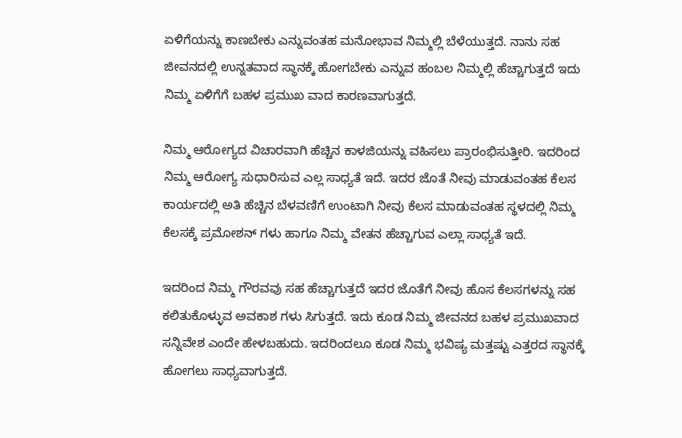ಏಳಿಗೆಯನ್ನು ಕಾಣಬೇಕು ಎನ್ನುವಂತಹ ಮನೋಭಾವ ನಿಮ್ಮಲ್ಲಿ ಬೆಳೆಯುತ್ತದೆ. ನಾನು ಸಹ ಜೀವನದಲ್ಲಿ ಉನ್ನತವಾದ ಸ್ಥಾನಕ್ಕೆ ಹೋಗಬೇಕು ಎನ್ನುವ ಹಂಬಲ ನಿಮ್ಮಲ್ಲಿ ಹೆಚ್ಚಾಗುತ್ತದೆ ಇದು ನಿಮ್ಮ ಏಳಿಗೆಗೆ ಬಹಳ ಪ್ರಮುಖ ವಾದ ಕಾರಣವಾಗುತ್ತದೆ.

ನಿಮ್ಮ ಆರೋಗ್ಯದ ವಿಚಾರವಾಗಿ ಹೆಚ್ಚಿನ ಕಾಳಜಿಯನ್ನು ವಹಿಸಲು ಪ್ರಾರಂಭಿಸುತ್ತೀರಿ. ಇದರಿಂದ ನಿಮ್ಮ ಆರೋಗ್ಯ ಸುಧಾರಿಸುವ ಎಲ್ಲ ಸಾಧ್ಯತೆ ಇದೆ. ಇದರ ಜೊತೆ ನೀವು ಮಾಡುವಂತಹ ಕೆಲಸ ಕಾರ್ಯದಲ್ಲಿ ಅತಿ ಹೆಚ್ಚಿನ ಬೆಳವಣಿಗೆ ಉಂಟಾಗಿ ನೀವು ಕೆಲಸ ಮಾಡುವಂತಹ ಸ್ಥಳದಲ್ಲಿ ನಿಮ್ಮ ಕೆಲಸಕ್ಕೆ ಪ್ರಮೋಶನ್ ಗಳು ಹಾಗೂ ನಿಮ್ಮ ವೇತನ ಹೆಚ್ಚಾಗುವ ಎಲ್ಲಾ ಸಾಧ್ಯತೆ ಇದೆ.

ಇದರಿಂದ ನಿಮ್ಮ ಗೌರವವು ಸಹ ಹೆಚ್ಚಾಗುತ್ತದೆ ಇದರ ಜೊತೆಗೆ ನೀವು ಹೊಸ ಕೆಲಸಗಳನ್ನು ಸಹ ಕಲಿತುಕೊಳ್ಳುವ ಅವಕಾಶ ಗಳು ಸಿಗುತ್ತದೆ. ಇದು ಕೂಡ ನಿಮ್ಮ ಜೀವನದ ಬಹಳ ಪ್ರಮುಖವಾದ ಸನ್ನಿವೇಶ ಎಂದೇ ಹೇಳಬಹುದು. ಇದರಿಂದಲೂ ಕೂಡ ನಿಮ್ಮ ಭವಿಷ್ಯ ಮತ್ತಷ್ಟು ಎತ್ತರದ ಸ್ಥಾನಕ್ಕೆ ಹೋಗಲು ಸಾಧ್ಯವಾಗುತ್ತದೆ.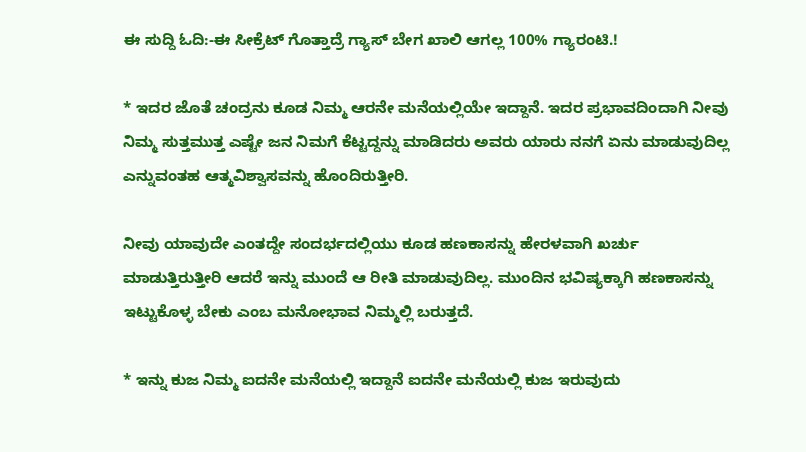ಈ ಸುದ್ದಿ ಓದಿ:-ಈ ಸೀಕ್ರೆಟ್ ಗೊತ್ತಾದ್ರೆ ಗ್ಯಾಸ್ ಬೇಗ ಖಾಲಿ ಆಗಲ್ಲ 100% ಗ್ಯಾರಂಟಿ.!

* ಇದರ ಜೊತೆ ಚಂದ್ರನು ಕೂಡ ನಿಮ್ಮ ಆರನೇ ಮನೆಯಲ್ಲಿಯೇ ಇದ್ದಾನೆ. ಇದರ ಪ್ರಭಾವದಿಂದಾಗಿ ನೀವು ನಿಮ್ಮ ಸುತ್ತಮುತ್ತ ಎಷ್ಟೇ ಜನ ನಿಮಗೆ ಕೆಟ್ಟದ್ದನ್ನು ಮಾಡಿದರು ಅವರು ಯಾರು ನನಗೆ ಏನು ಮಾಡುವುದಿಲ್ಲ ಎನ್ನುವಂತಹ ಆತ್ಮವಿಶ್ವಾಸವನ್ನು ಹೊಂದಿರುತ್ತೀರಿ.

ನೀವು ಯಾವುದೇ ಎಂತದ್ದೇ ಸಂದರ್ಭದಲ್ಲಿಯು ಕೂಡ ಹಣಕಾಸನ್ನು ಹೇರಳವಾಗಿ ಖರ್ಚು ಮಾಡುತ್ತಿರುತ್ತೀರಿ ಆದರೆ ಇನ್ನು ಮುಂದೆ ಆ ರೀತಿ ಮಾಡುವುದಿಲ್ಲ. ಮುಂದಿನ ಭವಿಷ್ಯಕ್ಕಾಗಿ ಹಣಕಾಸನ್ನು ಇಟ್ಟುಕೊಳ್ಳ ಬೇಕು ಎಂಬ ಮನೋಭಾವ ನಿಮ್ಮಲ್ಲಿ ಬರುತ್ತದೆ.

* ಇನ್ನು ಕುಜ ನಿಮ್ಮ ಐದನೇ ಮನೆಯಲ್ಲಿ ಇದ್ದಾನೆ ಐದನೇ ಮನೆಯಲ್ಲಿ ಕುಜ ಇರುವುದು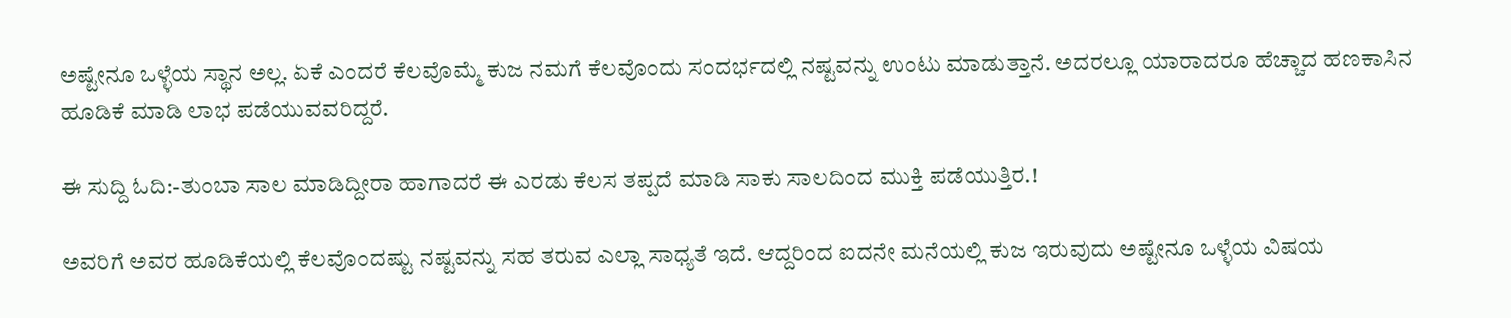ಅಷ್ಟೇನೂ ಒಳ್ಳೆಯ ಸ್ಥಾನ ಅಲ್ಲ. ಏಕೆ ಎಂದರೆ ಕೆಲವೊಮ್ಮೆ ಕುಜ ನಮಗೆ ಕೆಲವೊಂದು ಸಂದರ್ಭದಲ್ಲಿ ನಷ್ಟವನ್ನು ಉಂಟು ಮಾಡುತ್ತಾನೆ. ಅದರಲ್ಲೂ ಯಾರಾದರೂ ಹೆಚ್ಚಾದ ಹಣಕಾಸಿನ ಹೂಡಿಕೆ ಮಾಡಿ ಲಾಭ ಪಡೆಯುವವರಿದ್ದರೆ.

ಈ ಸುದ್ದಿ ಓದಿ:-ತುಂಬಾ ಸಾಲ ಮಾಡಿದ್ದೀರಾ ಹಾಗಾದರೆ ಈ ಎರಡು ಕೆಲಸ ತಪ್ಪದೆ ಮಾಡಿ ಸಾಕು ಸಾಲದಿಂದ ಮುಕ್ತಿ ಪಡೆಯುತ್ತಿರ.!

ಅವರಿಗೆ ಅವರ ಹೂಡಿಕೆಯಲ್ಲಿ ಕೆಲವೊಂದಷ್ಟು ನಷ್ಟವನ್ನು ಸಹ ತರುವ ಎಲ್ಲಾ ಸಾಧ್ಯತೆ ಇದೆ. ಆದ್ದರಿಂದ ಐದನೇ ಮನೆಯಲ್ಲಿ ಕುಜ ಇರುವುದು ಅಷ್ಟೇನೂ ಒಳ್ಳೆಯ ವಿಷಯ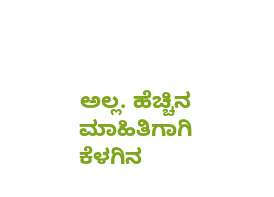ಅಲ್ಲ. ಹೆಚ್ಚಿನ ಮಾಹಿತಿಗಾಗಿ ಕೆಳಗಿನ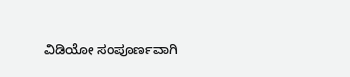ವಿಡಿಯೋ ಸಂಪೂರ್ಣವಾಗಿ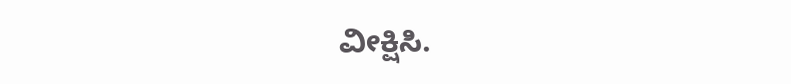ವೀಕ್ಷಿಸಿ.